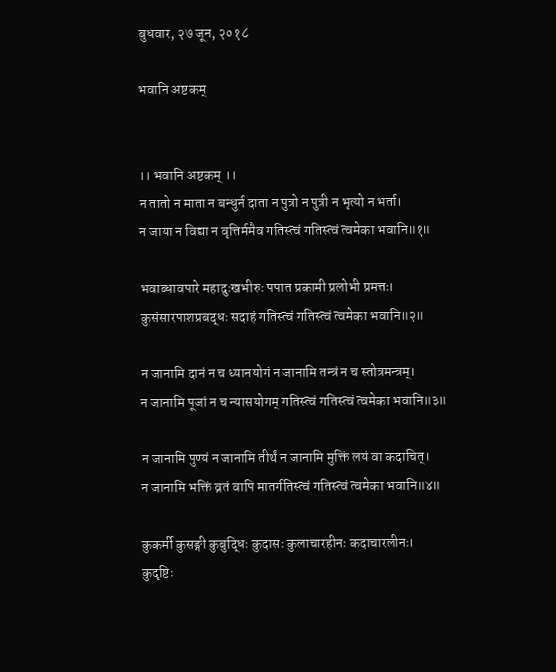बुधवार, २७ जून, २०१८

भवानि अष्टकम्


।। भवानि अष्टकम् ।।
न तातो न माता न बन्धुर्न दाता न पुत्रो न पुत्री न भृत्यो न भर्ता।
न जाया न विद्या न वृत्तिर्ममैव गतिस्त्वं गतिस्त्वं त्वमेका भवानि॥१॥

भवाब्धावपारे महादुःखभीरुः पपात प्रकामी प्रलोभी प्रमत्तः।
कुसंसारपाशप्रबद्धः सदाहं गतिस्त्वं गतिस्त्वं त्वमेका भवानि॥२॥

न जानामि दानं न च ध्यानयोगं न जानामि तन्त्रं न च स्तोत्रमन्त्रम्।
न जानामि पूजां न च न्यासयोगम् गतिस्त्वं गतिस्त्वं त्वमेका भवानि॥३॥

न जानामि पुण्यं न जानामि तीर्थं न जानामि मुक्तिं लयं वा कदाचित्।
न जानामि भक्तिं व्रतं वापि मातर्गतिस्त्वं गतिस्त्वं त्वमेका भवानि॥४॥

कुकर्मी कुसङ्गी कुबुद्धिः कुदासः कुलाचारहीनः कदाचारलीनः।
कुदृष्टिः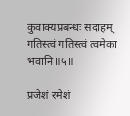कुवाक्यप्रबन्धः सदाहम् गतिस्त्वं गतिस्त्वं त्वमेका भवानि॥५॥

प्रजेशं रमेशं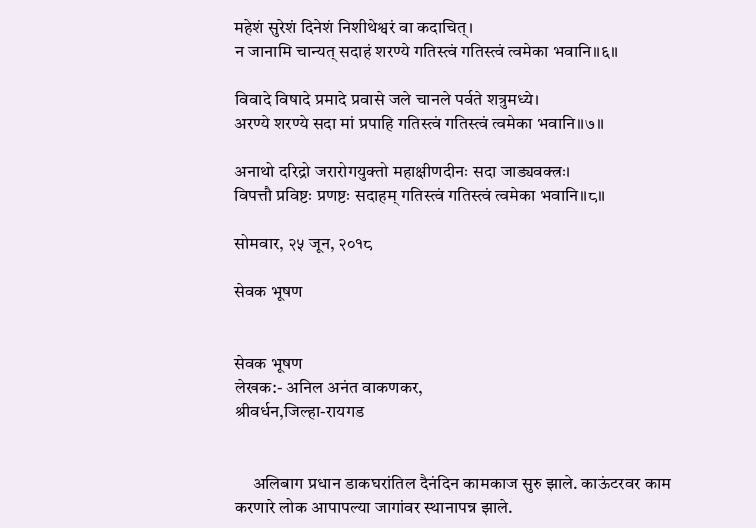महेशं सुरेशं दिनेशं निशीथेश्वरं वा कदाचित्।
न जानामि चान्यत् सदाहं शरण्ये गतिस्त्वं गतिस्त्वं त्वमेका भवानि॥६॥

विवादे विषादे प्रमादे प्रवासे जले चानले पर्वते शत्रुमध्ये।
अरण्ये शरण्ये सदा मां प्रपाहि गतिस्त्वं गतिस्त्वं त्वमेका भवानि॥७॥

अनाथो दरिद्रो जरारोगयुक्तो महाक्षीणदीनः सदा जाड्यवक्त्रः।
विपत्तौ प्रविष्टः प्रणष्टः सदाहम् गतिस्त्वं गतिस्त्वं त्वमेका भवानि॥८॥

सोमवार, २५ जून, २०१८

सेवक भूषण


सेवक भूषण
लेखक:- अनिल अनंत वाकणकर,
श्रीवर्धन,जिल्हा-रायगड


     अलिबाग प्रधान डाकघरांतिल दैनंदिन कामकाज सुरु झाले. काऊंटरवर काम करणारे लोक आपापल्या जागांवर स्थानापन्न झाले.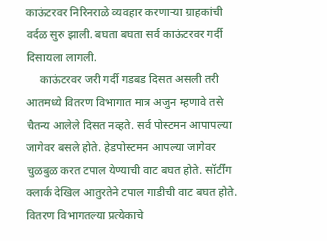काऊंटरवर निरिनराळे व्यवहार करणाऱ्या ग्राहकांची वर्दळ सुरु झाली. बघता बघता सर्व काऊंटरवर गर्दी दिसायला लागली.
     काऊंटरवर जरी गर्दी गडबड दिसत असली तरी आतमध्ये वितरण विभागात मात्र अजुन म्हणावे तसे चैतन्य आलेले दिसत नव्हते. सर्व पोस्टमन आपापल्या जागेवर बसले होते. हेडपोस्टमन आपल्या जागेवर चुळबुळ करत टपाल येण्याची वाट बघत होते. सॉर्टींग क्लार्क देखिल आतुरतेने टपाल गाडीची वाट बघत होते.
वितरण विभागतल्या प्रत्येकाचे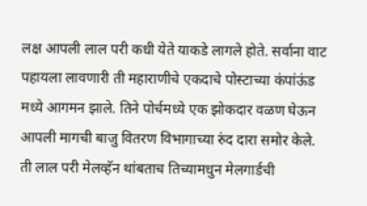लक्ष आपली लाल परी कधी येते याकडे लागले होते. सर्वाना वाट पहायला लावणारी ती महाराणीचे एकदाचे पोस्टाच्या कंपांऊंड मध्ये आगमन झाले. तिने पोर्चमध्ये एक झोकदार वळण घेऊन आपली मागची बाजु वितरण विभागाच्या रुंद दारा समोर केले. ती लाल परी मेलव्हॅन थांबताच तिच्यामधुन मेलगार्डची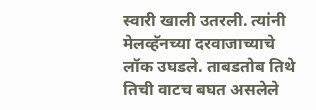स्वारी खाली उतरली. त्यांनी मेलव्हॅनच्या दरवाजाच्याचे लॉक उघडले. ताबडतोब तिथे तिची वाटच बघत असलेले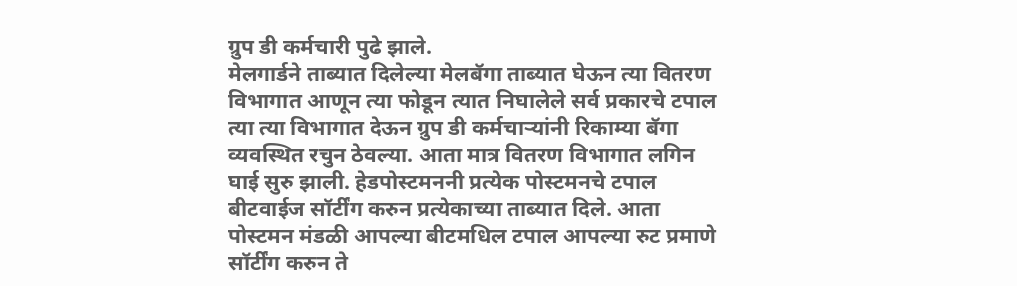ग्रुप डी कर्मचारी पुढे झाले.
मेलगार्डने ताब्यात दिलेल्या मेलबॅगा ताब्यात घेऊन त्या वितरण विभागात आणून त्या फोडून त्यात निघालेले सर्व प्रकारचे टपाल त्या त्या विभागात देऊन ग्रुप डी कर्मचाऱ्यांनी रिकाम्या बॅगा  व्यवस्थित रचुन ठेवल्या. आता मात्र वितरण विभागात लगिन घाई सुरु झाली. हेडपोस्टमननी प्रत्येक पोस्टमनचे टपाल बीटवाईज सॉर्टींग करुन प्रत्येकाच्या ताब्यात दिले. आता पोस्टमन मंडळी आपल्या बीटमधिल टपाल आपल्या रुट प्रमाणे सॉर्टींग करुन ते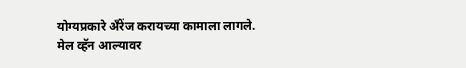योग्यप्रकारे अँरेंज करायच्या कामाला लागले.
मेल व्हॅन आल्यावर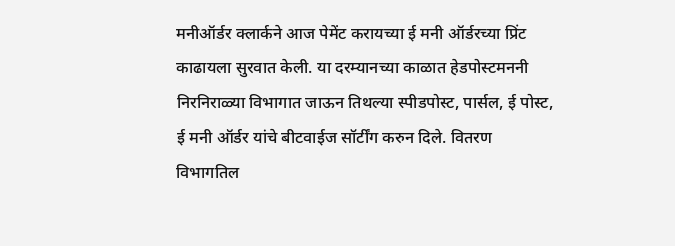मनीऑर्डर क्लार्कने आज पेमेंट करायच्या ई मनी ऑर्डरच्या प्रिंट काढायला सुरवात केली. या दरम्यानच्या काळात हेडपोस्टमननी निरनिराळ्या विभागात जाऊन तिथल्या स्पीडपोस्ट, पार्सल, ई पोस्ट, ई मनी ऑर्डर यांचे बीटवाईज सॉर्टींग करुन दिले. वितरण विभागतिल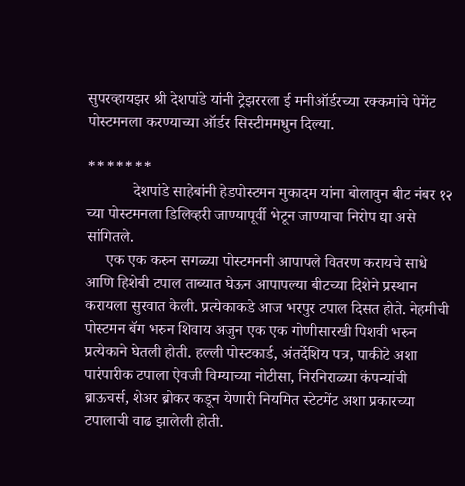सुपरव्हायझर श्री देशपांडे यांनी ट्रेझररला ई मनीऑर्डरच्या रक्कमांचे पेमेंट पोस्टमनला करण्याच्या ऑर्डर सिस्टीममधुन दिल्या.

*******
            देशपांडे साहेबांनी हेडपोस्टमन मुकादम यांना बोलावुन बीट नंबर १२ च्या पोस्टमनला डिलिव्हरी जाण्यापूर्वी भेटून जाण्याचा निरोप द्या असे सांगितले.
     एक एक करुन सगळ्या पोस्टमननी आपापले वितरण करायचे साधे आणि हिशेबी टपाल ताब्यात घेऊन आपापल्या बीटच्या दिशेने प्रस्थान करायला सुरवात केली. प्रत्येकाकडे आज भरपुर टपाल दिसत होते. नेहमीची पोस्टमन बॅग भरुन शिवाय अजुन एक एक गोणीसारखी पिशवी भरुन प्रत्येकाने घेतली होती. हल्ली पोस्टकार्ड, अंतर्देशिय पत्र, पाकीटे अशा पारंपारीक टपाला ऐवजी विम्याच्या नोटीसा, निरनिराळ्या कंपन्यांची ब्राऊचर्स, शेअर ब्रोकर कडून येणारी नियमित स्टेटमेंट अशा प्रकारच्या टपालाची वाढ झालेली होती.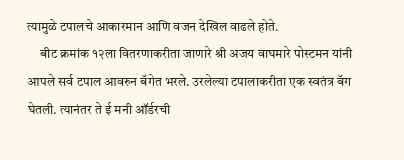त्यामुळे टपालचे आकारमान आणि वजन देखिल वाढले होते.
     बीट क्रमांक १२ला वितरणाकरीता जाणारे श्री अजय वाघमारे पोस्टमन यांनी आपले सर्व टपाल आवरुन बॅगेत भरले. उरलेल्या टपालाकरीता एक स्वतंत्र बॅग घेतली. त्यानंतर ते ई मनी ऑर्डरची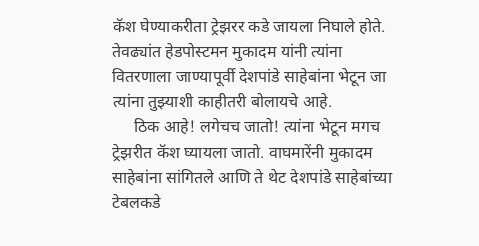कॅश घेण्याकरीता ट्रेझरर कडे जायला निघाले होते. तेवढ्यांत हेडपोस्टमन मुकादम यांनी त्यांना वितरणाला जाण्यापूर्वी देशपांडे साहेबांना भेटून जा त्यांना तुझ्याशी काहीतरी बोलायचे आहे.
     ठिक आहे! लगेचच जातो! त्यांना भेटून मगच ट्रेझरीत कॅश घ्यायला जातो. वाघमारेंनी मुकादम साहेबांना सांगितले आणि ते थेट देशपांडे साहेबांच्या टेबलकडे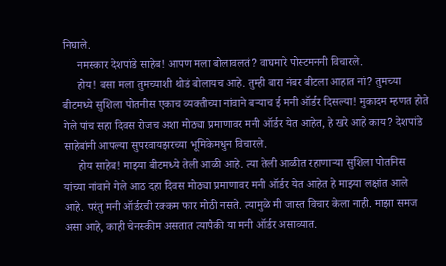निघाले.
     नमस्कार देशपांडे साहेब! आपण मला बोलावलतं? वाघमारे पोस्टमननी विचारले.
     होय! बसा मला तुमच्याशी थोडं बोलायच आहे. तुम्ही बारा नंबर बीटला आहात नां? तुमच्या बीटमध्ये सुशिला पोतनीस एकाच व्यक्तीच्या नांवाने बऱ्याच ई मनी ऑर्डर दिसल्या! मुकादम म्हणत होते गेले पांच सहा दिवस रोजच अशा मोठ्या प्रमाणावर मनी ऑर्डर येत आहेत, हे खरे आहे काय? देशपांडे साहेबांनी आपल्या सुपरवायझरच्या भूमिकेमधुन विचारले.
     होय साहेब! माझ्या बीटमध्ये तेली आळी आहे. त्या तेली आळीत रहाणाऱ्या सुशिला पोतनिस यांच्या नांवाने गेले आठ दहा दिवस मोठ्या प्रमाणावर मनी ऑर्डर येत आहेत हे माझ्या लक्षांत आले आहे. परंतु मनी ऑर्डरची रक्कम फार मोठी नसते. त्यामुळे मी जास्त विचार केला नाही. माझा समज असा आहे, काही चेनस्कीम असतात त्यापैकी या मनी ऑर्डर असाव्यात.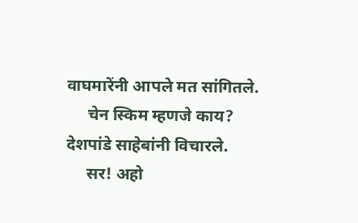वाघमारेंनी आपले मत सांगितले.
     चेन स्किम म्हणजे काय? देशपांडे साहेबांनी विचारले.
     सर! अहो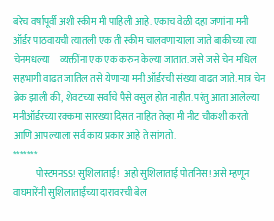बरेच वर्षापूर्वी अशी स्कीम मी पाहिली आहे. एकाच वेळी दहा जणांना मनी ऑर्डर पाठवायची त्यातली एक ती स्कीम चालवणाऱ्याला जाते बाकीच्या त्या चेनमधल्या     व्यक्तींना एक एक करुन केल्या जातात. जसे जसे चेन मधिल सहभागी वाढत जातिल तसे येणाऱ्या मनी ऑर्डरची संख्या वाढत जाते. मात्र चेन ब्रेक झाली की, शेवटच्या सर्वांचे पैसे वसुल होत नाहीत. परंतु आता आलेल्या मनीऑर्डरच्या रक्कमा सारख्या दिसत नाहित तेव्हा मी नीट चौकशी करतो आणि आपल्याला सर्व काय प्रकार आहे ते सांगतो.
*******
            पोस्टमनSS! सुशिलाताई!  अहो सुशिलाताई पोतनिस! असे म्हणून वाघमारेंनी सुशिलाताईंच्या दारावरची बेल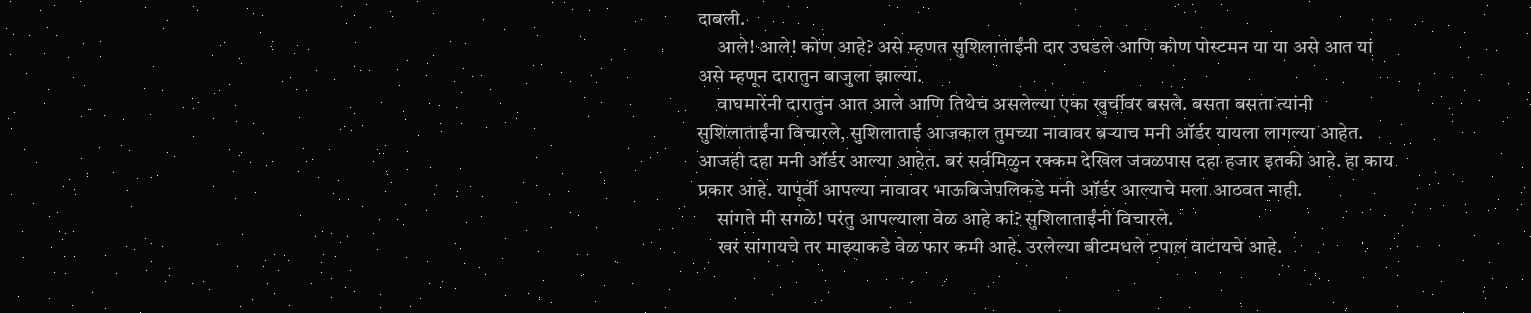दाबली.
     आले! आले! कोण आहे? असे म्हणत सुशिलाताईंनी दार उघडले आणि कोण पोस्टमन या या असे आत यां असे म्हणून दारातुन बाजुला झाल्या.
     वाघमारेंनी दारातुन आत आले आणि तिथेच असलेल्या एका खुर्चीवर बसले. बसता बसता त्यांनी सुशिलाताईंना विचारले, सुशिलाताई आजकाल तुमच्या नावावर बऱ्याच मनी ऑर्डर यायला लागल्या आहेत. आजही दहा मनी ऑर्डर आल्या आहेत. बरं सर्वमिळुन रक्कम देखिल जवळपास दहा हजार इतकी आहे. हा काय प्रकार आहे. यापूर्वी आपल्या नावावर भाऊबिजेपलिकडे मनी ऑर्डर आल्याचे मला आठवत नाही.
     सांगते मी सगळे! परंतु आपल्याला वेळ आहे कां? सुशिलाताईंनी विचारले.
     खरं सांगायचे तर माझ्याकडे वेळ फार कमी आहे. उरलेल्या बीटमधले टपाल वाटायचे आहे.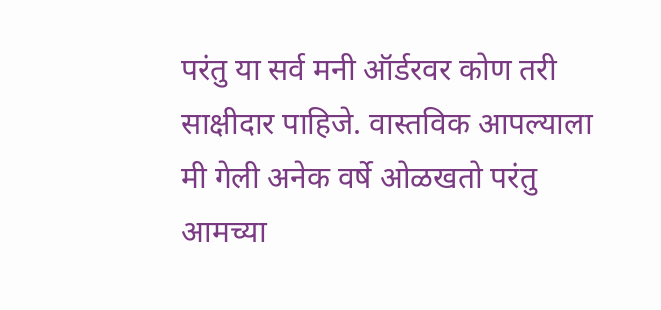परंतु या सर्व मनी ऑर्डरवर कोण तरी साक्षीदार पाहिजे. वास्तविक आपल्याला मी गेली अनेक वर्षे ओळखतो परंतु आमच्या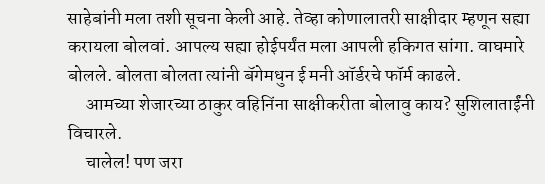साहेबांनी मला तशी सूचना केली आहे. तेव्हा कोणालातरी साक्षीदार म्हणून सह्या करायला बोलवां. आपल्य सह्या होईपर्यंत मला आपली हकिगत सांगा. वाघमारे बोलले. बोलता बोलता त्यांनी बॅगेमधुन ई मनी ऑर्डरचे फॉर्म काढले.
     आमच्या शेजारच्या ठाकुर वहिनिंना साक्षीकरीता बोलावु काय? सुशिलाताईंनी विचारले.
     चालेल! पण जरा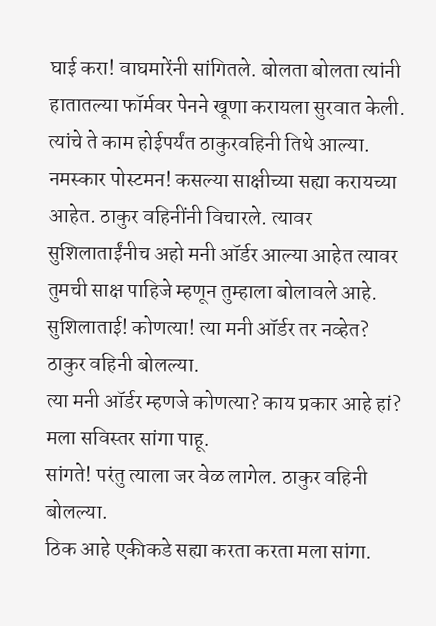घाई करा! वाघमारेंनी सांगितले. बोलता बोलता त्यांनी हातातल्या फॉर्मवर पेनने खूणा करायला सुरवात केली. त्यांचे ते काम होईपर्यंत ठाकुरवहिनी तिथे आल्या.
नमस्कार पोस्टमन! कसल्या साक्षीच्या सह्या करायच्या आहेत. ठाकुर वहिनींनी विचारले. त्यावर सुशिलाताईंनीच अहो मनी ऑर्डर आल्या आहेत त्यावर तुमची साक्ष पाहिजे म्हणून तुम्हाला बोलावले आहे.
सुशिलाताई! कोणत्या! त्या मनी ऑर्डर तर नव्हेत? ठाकुर वहिनी बोलल्या.
त्या मनी ऑर्डर म्हणजे कोणत्या? काय प्रकार आहे हां? मला सविस्तर सांगा पाहू.
सांगते! परंतु त्याला जर वेळ लागेल. ठाकुर वहिनी बोलल्या.
ठिक आहे एकीकडे सह्या करता करता मला सांगा.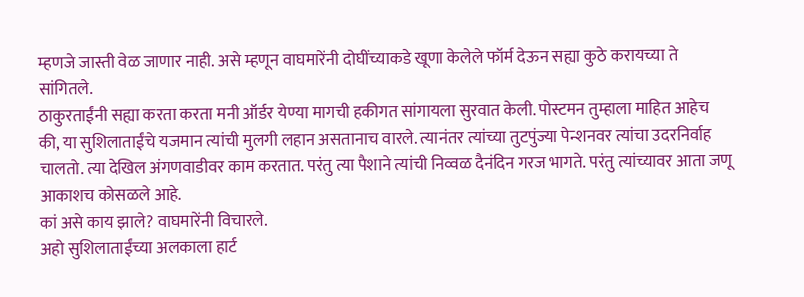म्हणजे जास्ती वेळ जाणार नाही. असे म्हणून वाघमारेंनी दोघींच्याकडे खूणा केलेले फॉर्म देऊन सह्या कुठे करायच्या ते सांगितले.
ठाकुरताईंनी सह्या करता करता मनी ऑर्डर येण्या मागची हकीगत सांगायला सुरवात केली. पोस्टमन तुम्हाला माहित आहेच की, या सुशिलाताईंचे यजमान त्यांची मुलगी लहान असतानाच वारले. त्यानंतर त्यांच्या तुटपुंज्या पेन्शनवर त्यांचा उदरनिर्वाह चालतो. त्या देखिल अंगणवाडीवर काम करतात. परंतु त्या पैशाने त्यांची निव्वळ दैनंदिन गरज भागते. परंतु त्यांच्यावर आता जणू आकाशच कोसळले आहे.
कां असे काय झाले? वाघमारेंनी विचारले.
अहो सुशिलाताईंच्या अलकाला हार्ट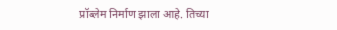प्रॉब्लेम निर्माण झाला आहे. तिच्या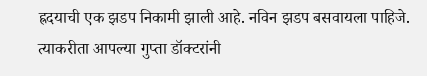ह्रदयाची एक झडप निकामी झाली आहे. नविन झडप बसवायला पाहिजे. त्याकरीता आपल्या गुप्ता डॉक्टरांनी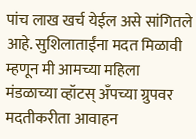पांच लाख खर्च येईल असे सांगितले आहे. सुशिलाताईंना मदत मिळावी म्हणून मी आमच्या महिला मंडळाच्या व्हॉटस् अँपच्या ग्रुपवर मदतीकरीता आवाहन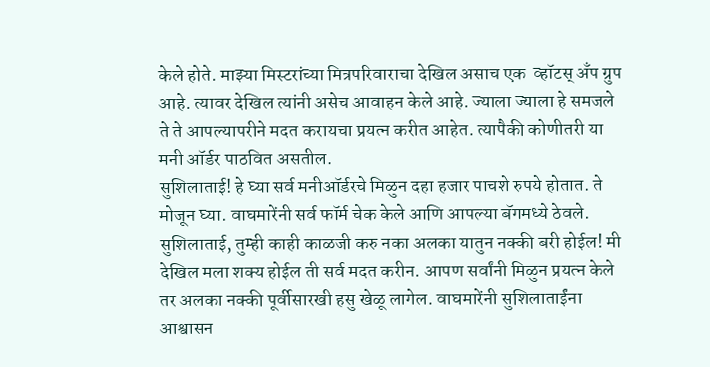केले होते. माझ्या मिस्टरांच्या मित्रपरिवाराचा देखिल असाच एक  व्हॉटस् अँप ग्रुप आहे. त्यावर देखिल त्यांनी असेच आवाहन केले आहे. ज्याला ज्याला हे समजले ते ते आपल्यापरीने मदत करायचा प्रयत्न करीत आहेत. त्यापैकी कोणीतरी या मनी ऑर्डर पाठवित असतील.
सुशिलाताई! हे घ्या सर्व मनीऑर्डरचे मिळुन दहा हजार पाचशे रुपये होतात. ते मोजून घ्या. वाघमारेंनी सर्व फॉर्म चेक केले आणि आपल्या बॅगमध्ये ठेवले. सुशिलाताई, तुम्ही काही काळजी करु नका अलका यातुन नक्की बरी होईल! मी देखिल मला शक्य होईल ती सर्व मदत करीन. आपण सर्वांनी मिळुन प्रयत्न केले तर अलका नक्की पूर्वीसारखी हसु खेळू लागेल. वाघमारेंनी सुशिलाताईंना आश्वासन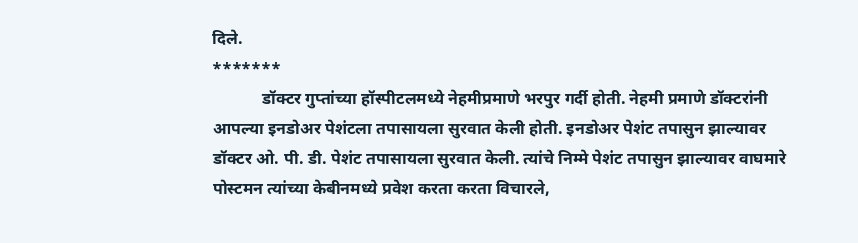दिले.
*******
            डॉक्टर गुप्तांच्या हॉस्पीटलमध्ये नेहमीप्रमाणे भरपुर गर्दी होती. नेहमी प्रमाणे डॉक्टरांनी आपल्या इनडोअर पेशंटला तपासायला सुरवात केली होती. इनडोअर पेशंट तपासुन झाल्यावर डॉक्टर ओ. पी. डी. पेशंट तपासायला सुरवात केली. त्यांचे निम्मे पेशंट तपासुन झाल्यावर वाघमारे पोस्टमन त्यांच्या केबीनमध्ये प्रवेश करता करता विचारले,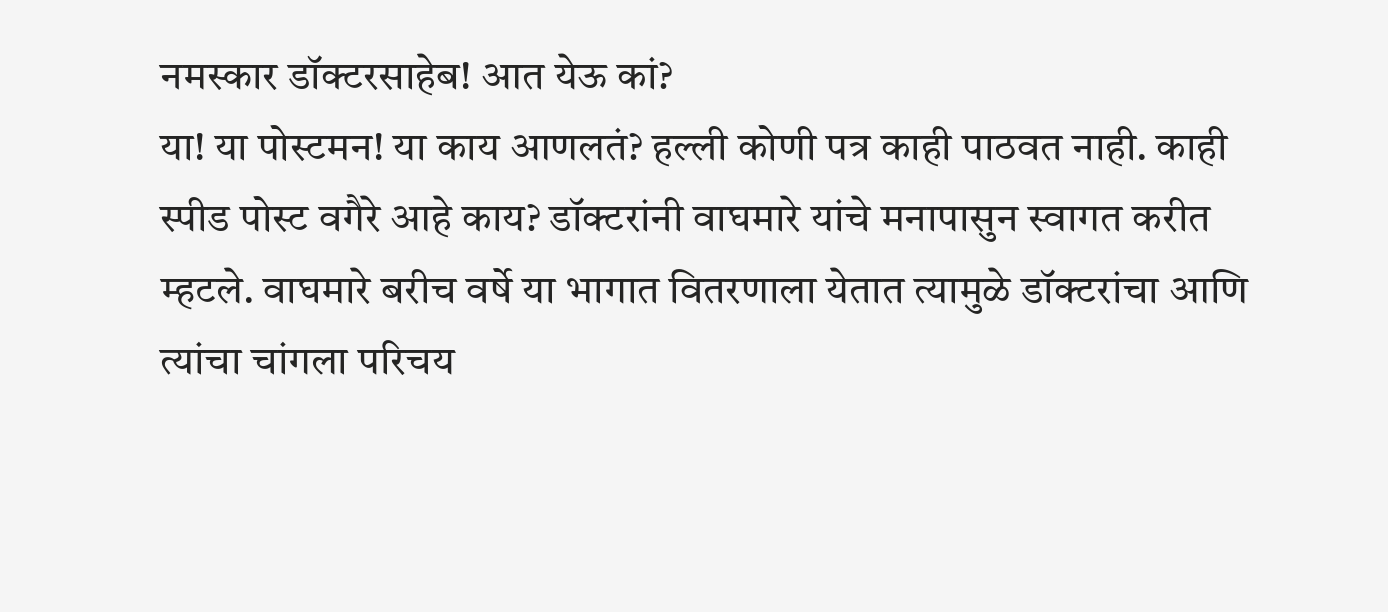नमस्कार डॉक्टरसाहेब! आत येऊ कां?
या! या पोस्टमन! या काय आणलतं? हल्ली कोणी पत्र काही पाठवत नाही. काही स्पीड पोस्ट वगैरे आहे काय? डॉक्टरांनी वाघमारे यांचे मनापासुन स्वागत करीत म्हटले. वाघमारे बरीच वर्षे या भागात वितरणाला येतात त्यामुळे डॉक्टरांचा आणि त्यांचा चांगला परिचय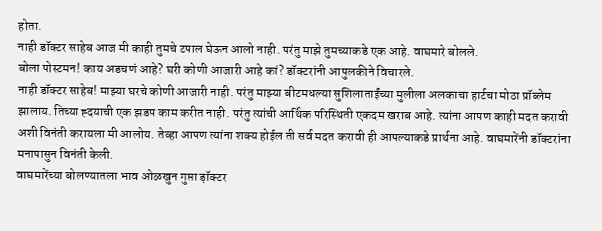होता.
नाही डॉक्टर साहेब आज मी काही तुमचे टपाल घेऊन आलो नाही. परंतु माझे तुमच्याकडे एक आहे. वाघमारे बोलले.
बोला पोस्टमन! काय अडचणं आहे? घरी कोणी आजारी आहे कां? डॉक्टरांनी आपुलकीने विचारले.
नाही डॉक्टर साहेब! माझ्या घरचे कोणी आजारी नाही. परंतु माझ्या बीटमधल्या सुशिलाताईंच्या मुलीला अलकाचा हार्टचा मोठा प्रॉब्लेम झालाय. तिच्या ह्दयाची एक झडप काम करीत नाही. परंतु त्यांची आर्थिक परिस्थिती एकदम खराब आहे. त्यांना आपण काही मदत करावी अशी विनंती करायला मी आलोय. तेव्हा आपण त्यांना शक्य होईल ती सर्व मदत करावी ही आपल्याकडे प्रार्थना आहे. वाघमारेंनी डॉक्टरांना मनापासुन विनंती केली.
वाघमारेंच्या बोलण्यातला भाव ओळखुन गुप्ता ड़ॉक्टर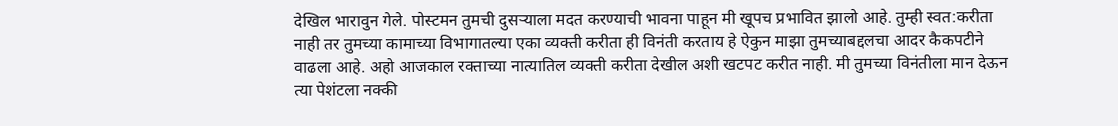देखिल भारावुन गेले. पोस्टमन तुमची दुसऱ्याला मदत करण्याची भावना पाहून मी खूपच प्रभावित झालो आहे. तुम्ही स्वत:करीता नाही तर तुमच्या कामाच्या विभागातल्या एका व्यक्ती करीता ही विनंती करताय हे ऐकुन माझा तुमच्याबद्दलचा आदर कैकपटीने वाढला आहे. अहो आजकाल रक्ताच्या नात्यातिल व्यक्ती करीता देखील अशी खटपट करीत नाही. मी तुमच्या विनंतीला मान देऊन त्या पेशंटला नक्की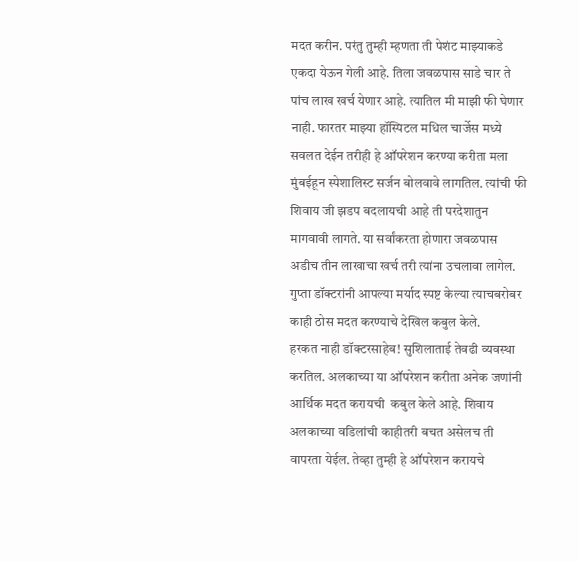मदत करीन. परंतु तुम्ही म्हणता ती पेशंट माझ्याकडे एकदा येऊन गेली आहे. तिला जवळपास साडे चार ते पांच लाख खर्च येणार आहे. त्यातिल मी माझी फी घेणार नाही. फारतर माझ्या हॉस्पिटल मधिल चार्जेस मध्ये सवलत देईन तरीही हे ऑपरेशन करण्या करीता मला मुंबईहून स्पेशालिस्ट सर्जन बोलवावे लागतिल. त्यांची फी शिवाय जी झडप बदलायची आहे ती परदेशातुन मागवावी लागते. या सर्वांकरता होणारा जवळपास अडीच तीन लाखाचा खर्च तरी त्यांना उचलावा लागेल. गुप्ता डॉक्टरांनी आपल्या मर्याद स्पष्ट केल्या त्याचबरोबर काही ठोस मदत करण्याचे देखिल कबुल केले.
हरकत नाही डॉक्टरसाहेब! सुशिलाताई तेवढी व्यवस्था करतिल. अलकाच्या या ऑपरेशन करीता अनेक जणांनी आर्थिक मदत करायची  कबुल केले आहे. शिवाय अलकाच्या वडिलांची काहीतरी बचत असेलच ती वापरता येईल. तेव्हा तुम्ही हे ऑपरेशन करायचे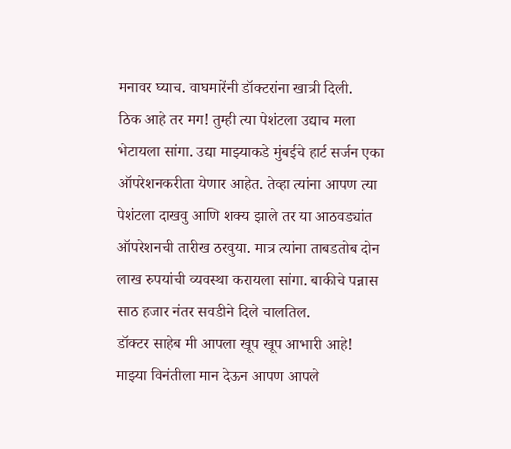मनावर घ्याच. वाघमारेंनी डॉक्टरांना खात्री दिली.
ठिक आहे तर मग! तुम्ही त्या पेशंटला उद्याच मला भेटायला सांगा. उद्या माझ्याकडे मुंबईचे हार्ट सर्जन एका ऑपरेशनकरीता येणार आहेत. तेव्हा त्यांना आपण त्या पेशंटला दाखवु आणि शक्य झाले तर या आठवड्यांत ऑपरेशनची तारीख ठरवुया. मात्र त्यांना ताबडतोब दोन लाख रुपयांची व्यवस्था करायला सांगा. बाकीचे पन्नास साठ हजार नंतर सवडीने दिले चालतिल.
डॉक्टर साहेब मी आपला खूप खूप आभारी आहे! माझ्या विनंतीला मान देऊन आपण आपले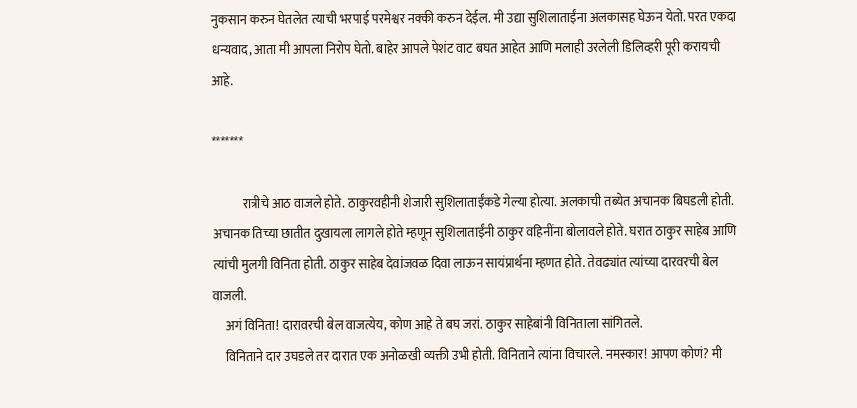नुकसान करुन घेतलेत त्याची भरपाई परमेश्वर नक्की करुन देईल. मी उद्या सुशिलाताईंना अलकासह घेऊन येतो. परत एकदा धन्यवाद, आता मी आपला निरोप घेतो. बाहेर आपले पेशंट वाट बघत आहेत आणि मलाही उरलेली डिलिव्हरी पूरी करायची आहे.

*******

            रात्रीचे आठ वाजले होते. ठाकुरवहीनी शेजारी सुशिलाताईंकडे गेल्या होत्या. अलकाची तब्येत अचानक बिघडली होती. अचानक तिच्या छातीत दुखायला लागले होते म्हणून सुशिलाताईंनी ठाकुर वहिनींना बोलावले होते. घरात ठाकुर साहेब आणि त्यांची मुलगी विनिता होती. ठाकुर साहेब देवांजवळ दिवा लाऊन सायंप्रार्थना म्हणत होते. तेवढ्यांत त्यांच्या दारवरची बेल वाजली.
     अगं विनिता! दारावरची बेल वाजत्येय, कोण आहे ते बघ जरां. ठाकुर साहेबांनी विनिताला सांगितले.
     विनिताने दार उघडले तर दारात एक अनोळखी व्यक्ती उभी होती. विनिताने त्यांना विचारले. नमस्कार! आपण कोणं? मी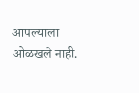आपल्याला ओळखले नाही.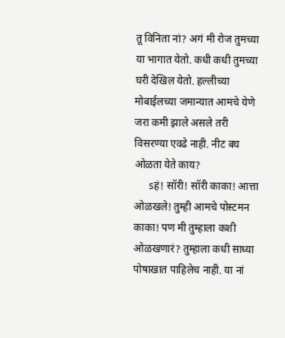तू विनिता नां? अगं मी रोज तुमच्या या भागात येतो. कधी कधी तुमच्या घरी देखिल येतो. हल्लीच्या मोबाईलच्या जमान्यात आमचे येणे जरा कमी झाले असले तरी विसरण्या एवढे नाही. नीट बघ ओळता येते काय?
     sहं! सॉरी! सॉरी काका! आत्ता ओळखले! तुम्ही आमचे पोस्टमन काका! पण मी तुम्हाला कशी ओळखणारं? तुम्हाला कधी साध्या पोषाखात पाहिलेच नाही. या नां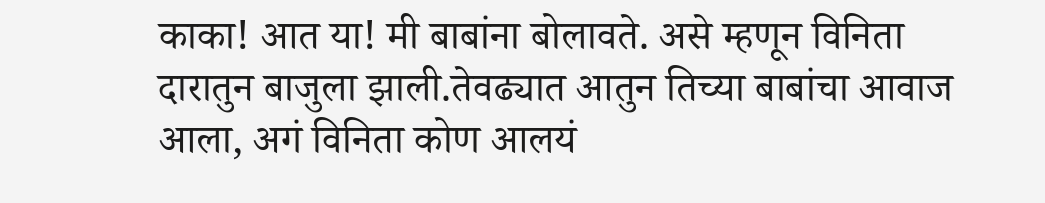काका! आत या! मी बाबांना बोलावते. असे म्हणून विनिता दारातुन बाजुला झाली.तेवढ्यात आतुन तिच्या बाबांचा आवाज आला, अगं विनिता कोण आलयं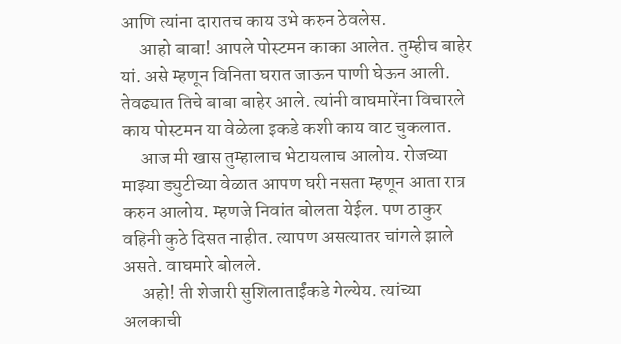आणि त्यांना दारातच काय उभे करुन ठेवलेस.
     आहो बाबा! आपले पोस्टमन काका आलेत. तुम्हीच बाहेर यां. असे म्हणून विनिता घरात जाऊन पाणी घेऊन आली. तेवढ्यात तिचे बाबा बाहेर आले. त्यांनी वाघमारेंना विचारले काय पोस्टमन या वेळेला इकडे कशी काय वाट चुकलात.
     आज मी खास तुम्हालाच भेटायलाच आलोय. रोजच्या माझ्या ड्युटीच्या वेळात आपण घरी नसता म्हणून आता रात्र करुन आलोय. म्हणजे निवांत बोलता येईल. पण ठाकुर वहिनी कुठे दिसत नाहीत. त्यापण असत्यातर चांगले झाले असते. वाघमारे बोलले.
     अहो! ती शेजारी सुशिलाताईंकडे गेल्येय. त्यांच्या अलकाची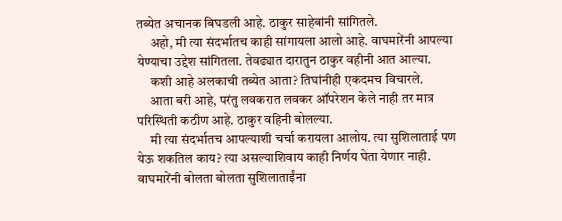तब्येत अचानक बिघडली आहे. ठाकुर साहेबांनी सांगितले.
     अहो, मी त्या संदर्भातच काही सांगायला आलो आहे. वाघमारेंनी आपल्या येण्याचा उद्देश सांगितला. तेवढ्यात दारातुन ठाकुर वहीनी आत आल्या.
     कशी आहे अलकाची तब्येत आता? तिघांनीही एकदमच विचारले.
     आता बरी आहे, परंतु लवकरात लवकर ऑपरेशन केले नाही तर मात्र परिस्थिती कठीण आहे. ठाकुर वहिनी बोलल्या.
     मी त्या संदर्भातच आपल्याशी चर्चा करायला आलोय. त्या सुशिलाताई पण येऊ शकतिल काय? त्या असल्याशिवाय काही निर्णय घेता येणार नाही. वाघमारेंनी बोलता बोलता सुशिलाताईंना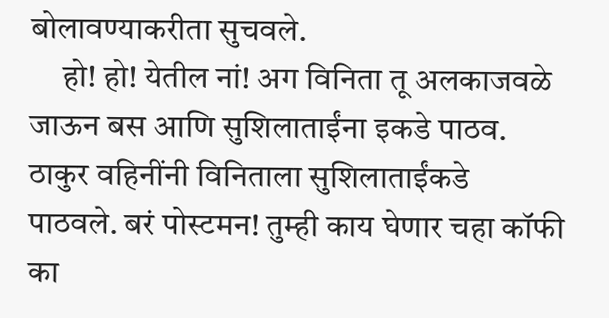बोलावण्याकरीता सुचवले.
     हो! हो! येतील नां! अग विनिता तू अलकाजवळे जाऊन बस आणि सुशिलाताईंना इकडे पाठव. ठाकुर वहिनींनी विनिताला सुशिलाताईंकडे पाठवले. बरं पोस्टमन! तुम्ही काय घेणार चहा कॉफी का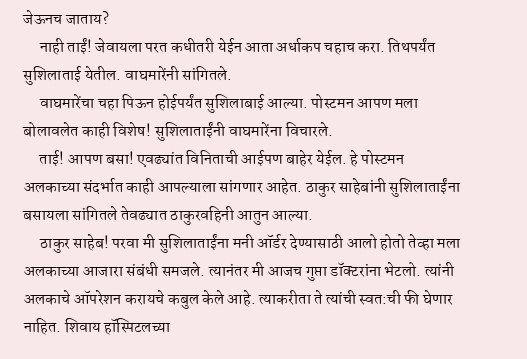जेऊनच जाताय?
     नाही ताईं! जेवायला परत कधीतरी येईन आता अर्धाकप चहाच करा. तिथपर्यंत सुशिलाताई येतील. वाघमारेंनी सांगितले.
     वाघमारेंचा चहा पिऊन होईपर्यंत सुशिलाबाई आल्या. पोस्टमन आपण मला बोलावलेत काही विशेष! सुशिलाताईंनी वाघमारेंना विचारले.
     ताई! आपण बसा! एवढ्यांत विनिताची आईपण बाहेर येईल. हे पोस्टमन अलकाच्या संदर्भात काही आपल्याला सांगणार आहेत. ठाकुर साहेबांनी सुशिलाताईंना बसायला सांगितले तेवढ्यात ठाकुरवहिनी आतुन आल्या.
     ठाकुर साहेब! परवा मी सुशिलाताईंना मनी ऑर्डर देण्यासाठी आलो होतो तेव्हा मला अलकाच्या आजारा संबंधी समजले. त्यानंतर मी आजच गुप्ता डॉक्टरांना भेटलो. त्यांनी अलकाचे ऑपरेशन करायचे कबुल केले आहे. त्याकरीता ते त्यांची स्वत:ची फी घेणार नाहित. शिवाय हॉस्पिटलच्या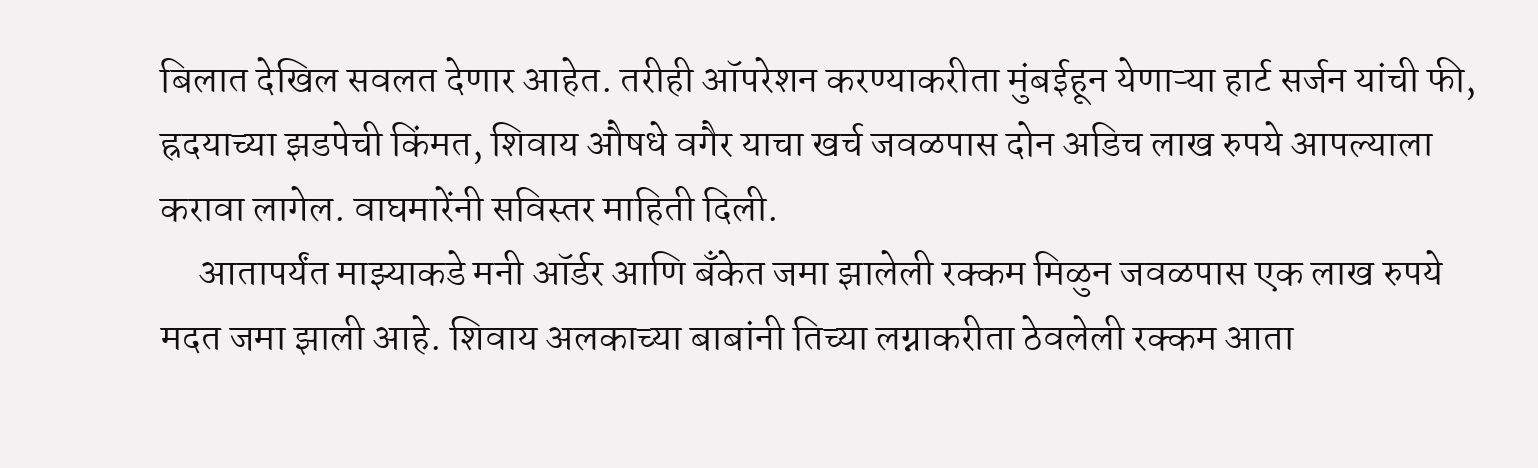बिलात देखिल सवलत देणार आहेत. तरीही ऑपरेशन करण्याकरीता मुंबईहून येणाऱ्या हार्ट सर्जन यांची फी, ह्रदयाच्या झडपेची किंमत, शिवाय औषधे वगैर याचा खर्च जवळपास दोन अडिच लाख रुपये आपल्याला करावा लागेल. वाघमारेंनी सविस्तर माहिती दिली.
     आतापर्यंत माझ्याकडे मनी ऑर्डर आणि बॅंकेत जमा झालेली रक्कम मिळुन जवळपास एक लाख रुपये मदत जमा झाली आहे. शिवाय अलकाच्या बाबांनी तिच्या लग्नाकरीता ठेवलेली रक्कम आता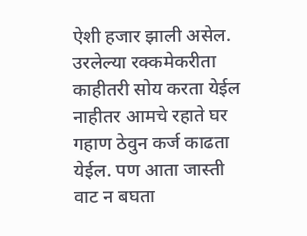ऐशी हजार झाली असेल. उरलेल्या रक्कमेकरीता काहीतरी सोय करता येईल नाहीतर आमचे रहाते घर गहाण ठेवुन कर्ज काढता येईल. पण आता जास्ती वाट न बघता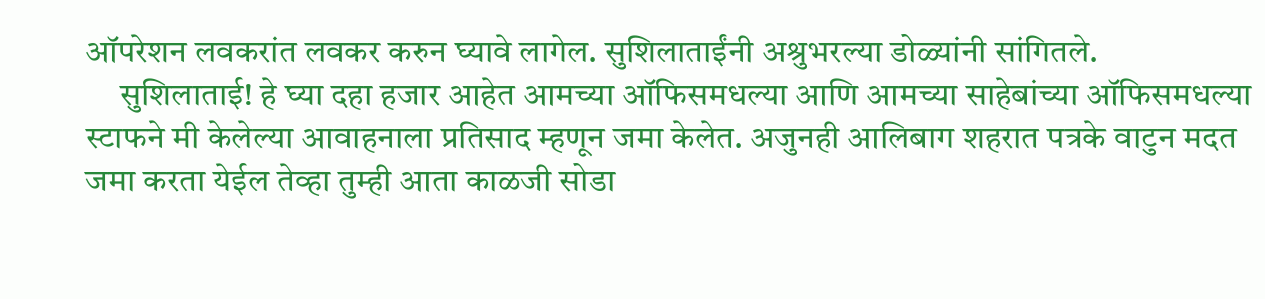ऑपरेशन लवकरांत लवकर करुन घ्यावे लागेल. सुशिलाताईंनी अश्रुभरल्या डोळ्यांनी सांगितले.
     सुशिलाताई! हे घ्या दहा हजार आहेत आमच्या ऑफिसमधल्या आणि आमच्या साहेबांच्या ऑफिसमधल्या स्टाफने मी केलेल्या आवाहनाला प्रतिसाद म्हणून जमा केलेत. अजुनही आलिबाग शहरात पत्रके वाटुन मदत जमा करता येईल तेव्हा तुम्ही आता काळजी सोडा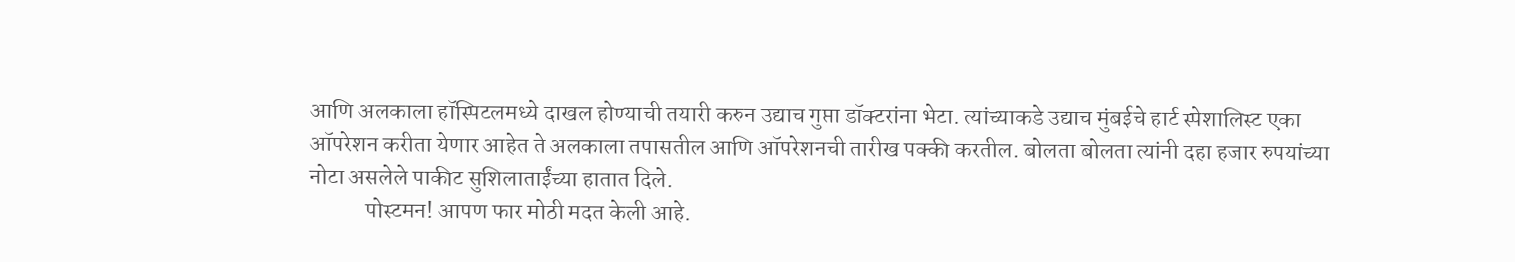आणि अलकाला हॉस्पिटलमध्ये दाखल होण्याची तयारी करुन उद्याच गुप्ता डॉक्टरांना भेटा. त्यांच्याकडे उद्याच मुंबईचे हार्ट स्पेशालिस्ट एका ऑपरेशन करीता येणार आहेत ते अलकाला तपासतील आणि ऑपरेशनची तारीख पक्की करतील. बोलता बोलता त्यांनी दहा हजार रुपयांच्या नोटा असलेले पाकीट सुशिलाताईंच्या हातात दिले.
            पोस्टमन! आपण फार मोठी मदत केली आहे.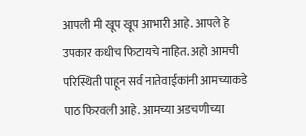आपली मी खूप खूप आभारी आहे. आपले हे उपकार कधीच फिटायचे नाहित. अहो आमची परिस्थिती पाहून सर्व नातेवाईकांनी आमच्याकडे पाठ फिरवली आहे. आमच्या अडचणीच्या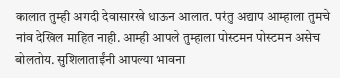कालात तुम्ही अगदी देवासारखे धाऊन आलात. परंतु अद्याप आम्हाला तुमचे नांव देखिल माहित नाही. आम्ही आपले तुम्हाला पोस्टमन पोस्टमन असेच बोलतोय. सुशिलाताईंनी आपल्या भावना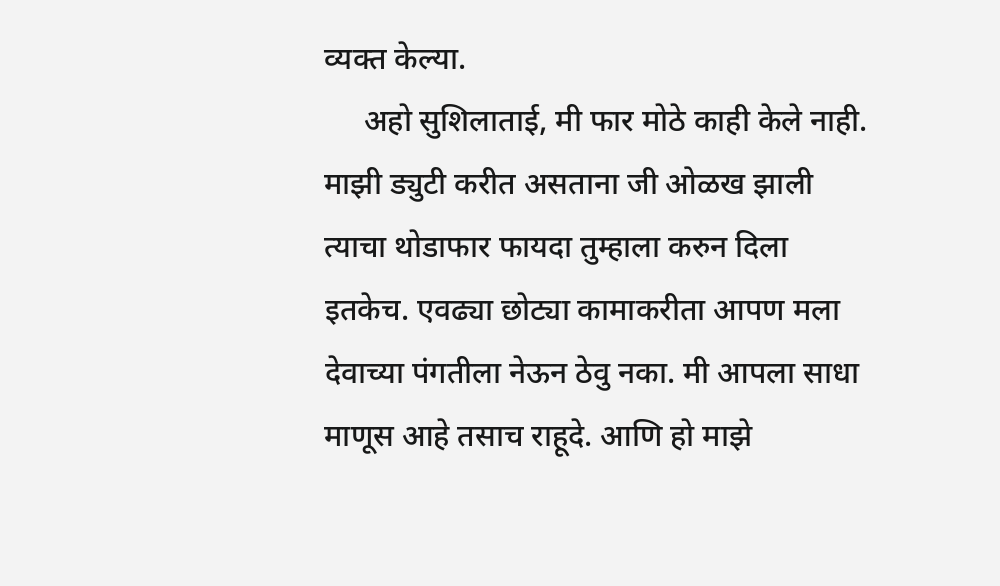व्यक्त केल्या.
     अहो सुशिलाताई, मी फार मोठे काही केले नाही. माझी ड्युटी करीत असताना जी ओळख झाली त्याचा थोडाफार फायदा तुम्हाला करुन दिला इतकेच. एवढ्या छोट्या कामाकरीता आपण मला देवाच्या पंगतीला नेऊन ठेवु नका. मी आपला साधा माणूस आहे तसाच राहूदे. आणि हो माझे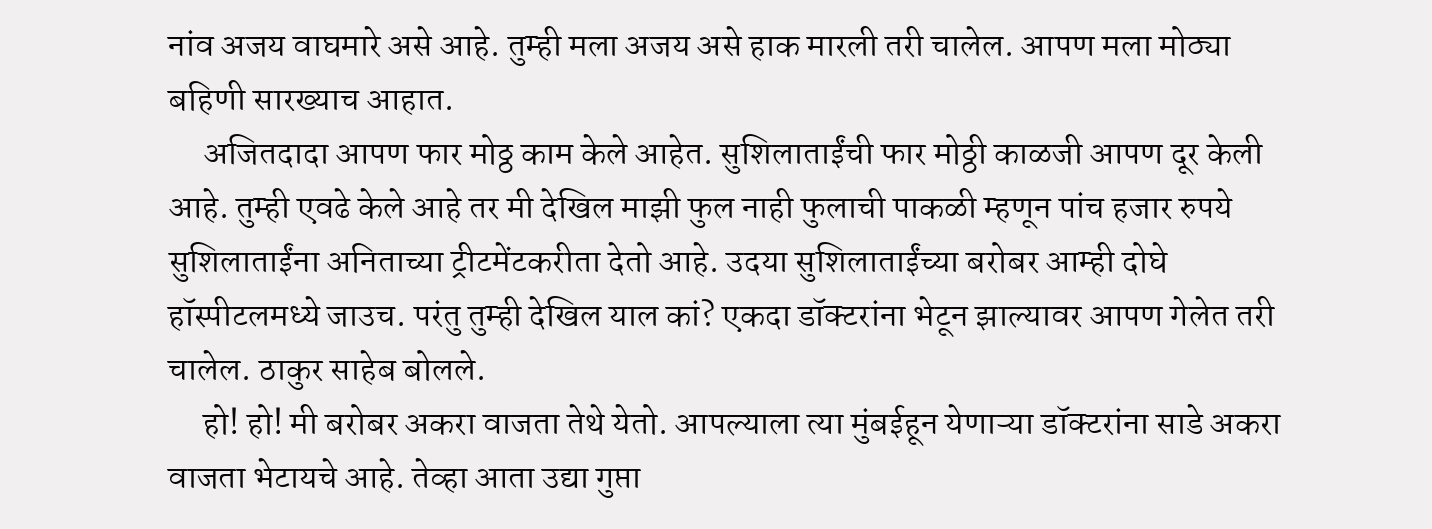नांव अजय वाघमारे असे आहे. तुम्ही मला अजय असे हाक मारली तरी चालेल. आपण मला मोठ्या बहिणी सारख्याच आहात.
     अजितदादा आपण फार मोठ्ठ काम केले आहेत. सुशिलाताईंची फार मोठ्ठी काळजी आपण दूर केली आहे. तुम्ही एवढे केले आहे तर मी देखिल माझी फुल नाही फुलाची पाकळी म्हणून पांच हजार रुपये सुशिलाताईंना अनिताच्या ट्रीटमेंटकरीता देतो आहे. उदया सुशिलाताईंच्या बरोबर आम्ही दोघे हॉस्पीटलमध्ये जाउच. परंतु तुम्ही देखिल याल कां? एकदा डॉक्टरांना भेटून झाल्यावर आपण गेलेत तरी चालेल. ठाकुर साहेब बोलले.
     हो! हो! मी बरोबर अकरा वाजता तेथे येतो. आपल्याला त्या मुंबईहून येणाऱ्या डॉक्टरांना साडे अकरा वाजता भेटायचे आहे. तेव्हा आता उद्या गुप्ता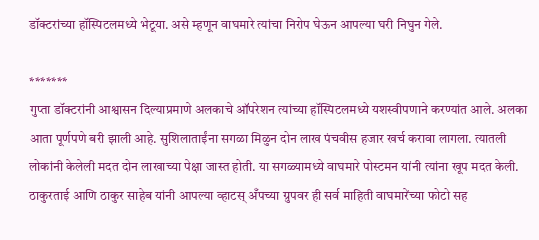डॉक्टरांच्या हॉस्पिटलमध्ये भेटूया. असे म्हणून वाघमारे त्यांचा निरोप घेऊन आपल्या घरी निघुन गेले.

*******
गुप्ता डॉक्टरांनी आश्वासन दिल्याप्रमाणे अलकाचे ऑपरेशन त्यांच्या हॉस्पिटलमध्ये यशस्वीपणाने करण्यांत आले. अलका आता पूर्णपणे बरी झाली आहे. सुशिलाताईंना सगळा मिळुन दोन लाख पंचवीस हजार खर्च करावा लागला. त्यातली लोकांनी केलेली मदत दोन लाखाच्या पेक्षा जास्त होती. या सगळ्यामध्ये वाघमारे पोस्टमन यांनी त्यांना खूप मदत केली. ठाकुरताई आणि ठाकुर साहेब यांनी आपल्या व्हाटस् अँपच्या ग्रुपवर ही सर्व माहिती वाघमारेंच्या फोटो सह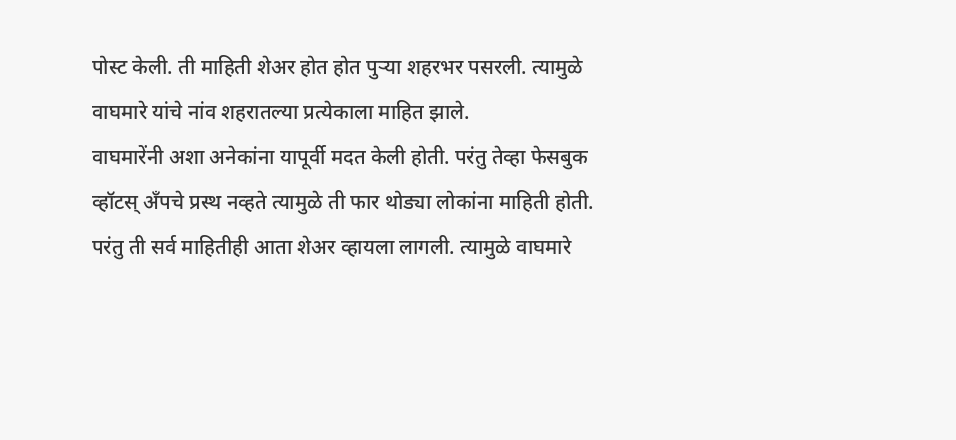पोस्ट केली. ती माहिती शेअर होत होत पुऱ्या शहरभर पसरली. त्यामुळे वाघमारे यांचे नांव शहरातल्या प्रत्येकाला माहित झाले.
वाघमारेंनी अशा अनेकांना यापूर्वी मदत केली होती. परंतु तेव्हा फेसबुक व्हॉटस् अँपचे प्रस्थ नव्हते त्यामुळे ती फार थोड्या लोकांना माहिती होती. परंतु ती सर्व माहितीही आता शेअर व्हायला लागली. त्यामुळे वाघमारे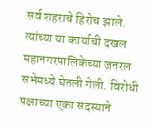सर्व शहराचे हिरोच झाले. त्यांच्या या कार्याची दखल महानगरपालिकेच्या जनरल सभेमध्ये घेतली गेली. विरोधी पक्षाच्या एका सदस्याने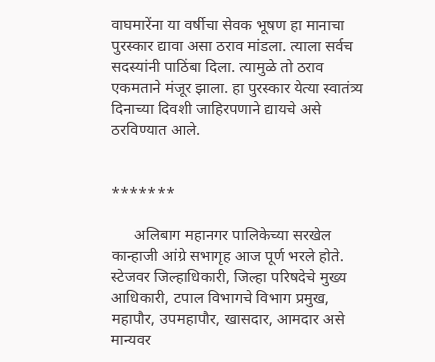वाघमारेंना या वर्षीचा सेवक भूषण हा मानाचा पुरस्कार द्यावा असा ठराव मांडला. त्याला सर्वच सदस्यांनी पाठिंबा दिला. त्यामुळे तो ठराव एकमताने मंजूर झाला. हा पुरस्कार येत्या स्वातंत्र्य दिनाच्या दिवशी जाहिरपणाने द्यायचे असे ठरविण्यात आले.


*******

      अलिबाग महानगर पालिकेच्या सरखेल कान्हाजी आंग्रे सभागृह आज पूर्ण भरले होते. स्टेजवर जिल्हाधिकारी, जिल्हा परिषदेचे मुख्य आधिकारी, टपाल विभागचे विभाग प्रमुख, महापौर, उपमहापौर, खासदार, आमदार असे मान्यवर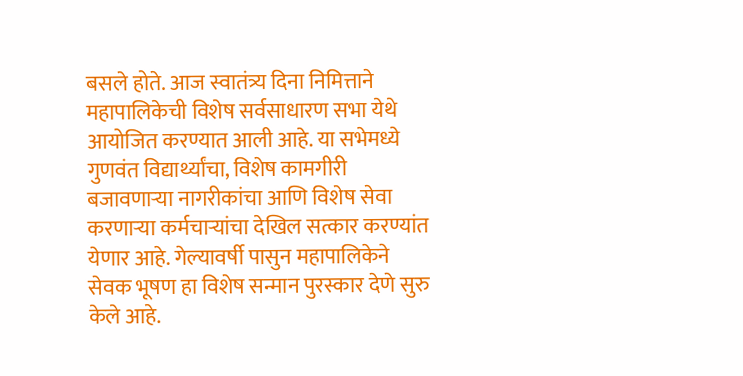बसले होते. आज स्वातंत्र्य दिना निमित्ताने महापालिकेची विशेष सर्वसाधारण सभा येथे आयोजित करण्यात आली आहे. या सभेमध्ये गुणवंत विद्यार्थ्यांचा, विशेष कामगीरी बजावणाऱ्या नागरीकांचा आणि विशेष सेवा करणाऱ्या कर्मचाऱ्यांचा देखिल सत्कार करण्यांत येणार आहे. गेल्यावर्षी पासुन महापालिकेने सेवक भूषण हा विशेष सन्मान पुरस्कार देणे सुरु केले आहे.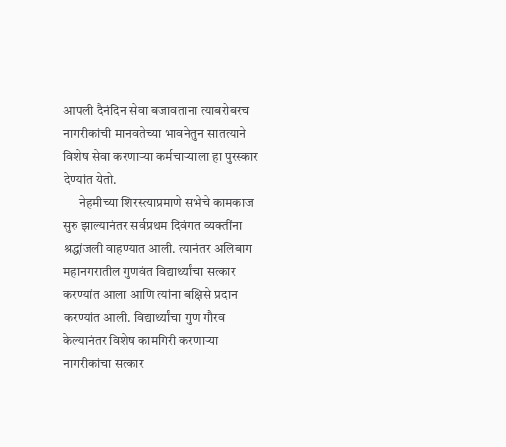आपली दैनंदिन सेवा बजावताना त्याबरोबरच नागरीकांची मानवतेच्या भावनेतुन सातत्याने विशेष सेवा करणाऱ्या कर्मचाऱ्याला हा पुरस्कार देण्यांत येतो.
      नेहमीच्या शिरस्त्याप्रमाणे सभेचे कामकाज सुरु झाल्यानंतर सर्वप्रथम दिवंगत व्यक्तींना श्रद्धांजली वाहण्यात आली. त्यानंतर अलिबाग महानगरातील गुणवंत विद्यार्थ्यांचा सत्कार करण्यांत आला आणि त्यांना बक्षिसे प्रदान करण्यांत आली. विद्यार्थ्यांचा गुण गौरव केल्यानंतर विशेष कामगिरी करणाऱ्या नागरीकांचा सत्कार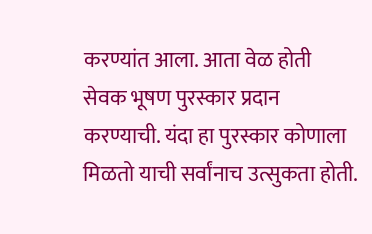करण्यांत आला. आता वेळ होती सेवक भूषण पुरस्कार प्रदान करण्याची. यंदा हा पुरस्कार कोणाला मिळतो याची सर्वांनाच उत्सुकता होती.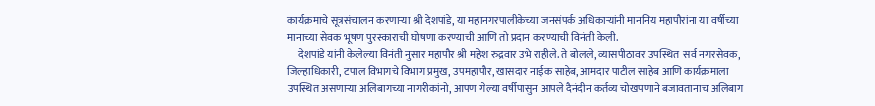कार्यक्रमाचे सूत्रसंचालन करणाऱ्या श्री देशपांडे, या महानगरपालीकेच्या जनसंपर्क अधिकाऱ्यांनी माननिय महापौरांना या वर्षीच्या मानाच्या सेवक भूषण पुरस्काराची घोषणा करण्याची आणि तो प्रदान करण्याची विनंती केली.
     देशपांडे यांनी केलेल्या विनंती नुसार महापौर श्री महेश रुद्रवार उभे राहीले. ते बोलले, व्यासपीठावर उपस्थित  सर्व नगरसेवक, जिल्हाधिकारी, टपाल विभागचे विभाग प्रमुख, उपमहापौर, खासदार नाईक साहेब, आमदार पाटील साहेब आणि कार्यक्रमाला उपस्थित असणाऱ्या अलिबागच्या नागरीकांनो, आपण गेल्या वर्षीपासुन आपले दैनंदीन कर्तव्य चोखपणाने बजावतानाच अलिबाग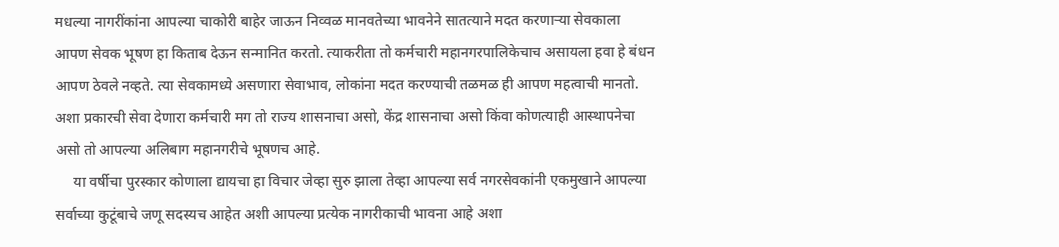मधल्या नागरींकांना आपल्या चाकोरी बाहेर जाऊन निव्वळ मानवतेच्या भावनेने सातत्याने मदत करणाऱ्या सेवकाला आपण सेवक भूषण हा किताब देऊन सन्मानित करतो. त्याकरीता तो कर्मचारी महानगरपालिकेचाच असायला हवा हे बंधन आपण ठेवले नव्हते. त्या सेवकामध्ये असणारा सेवाभाव, लोकांना मदत करण्याची तळमळ ही आपण महत्वाची मानतो. अशा प्रकारची सेवा देणारा कर्मचारी मग तो राज्य शासनाचा असो, केंद्र शासनाचा असो किंवा कोणत्याही आस्थापनेचा असो तो आपल्या अलिबाग महानगरीचे भूषणच आहे.
     या वर्षीचा पुरस्कार कोणाला द्यायचा हा विचार जेव्हा सुरु झाला तेव्हा आपल्या सर्व नगरसेवकांनी एकमुखाने आपल्या सर्वाच्या कुटूंबाचे जणू सदस्यच आहेत अशी आपल्या प्रत्येक नागरीकाची भावना आहे अशा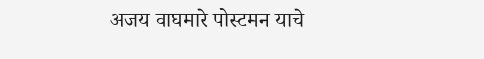अजय वाघमारे पोस्टमन याचे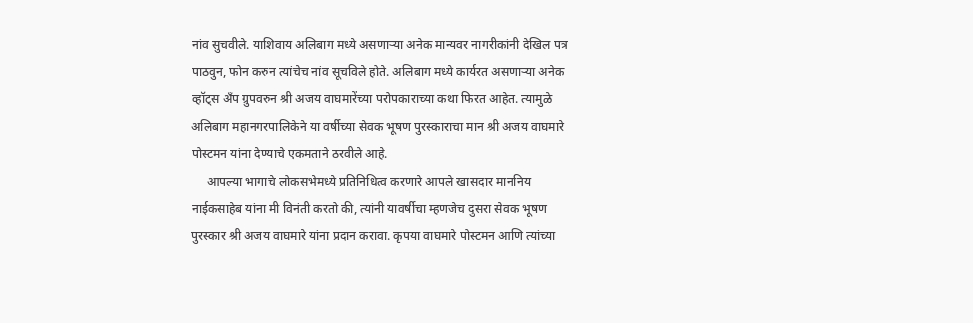नांव सुचवीले. याशिवाय अलिबाग मध्ये असणाऱ्या अनेक मान्यवर नागरीकांनी देखिल पत्र पाठवुन, फोन करुन त्यांचेच नांव सूचविले होते. अलिबाग मध्ये कार्यरत असणाऱ्या अनेक व्हॉट्स अँप ग्रुपवरुन श्री अजय वाघमारेंच्या परोपकाराच्या कथा फिरत आहेत. त्यामुळे अलिबाग महानगरपालिकेने या वर्षीच्या सेवक भूषण पुरस्काराचा मान श्री अजय वाघमारे पोस्टमन यांना देण्याचे एकमताने ठरवीले आहे.
     आपल्या भागाचे लोकसभेमध्ये प्रतिनिधित्व करणारे आपले खासदार माननिय नाईकसाहेब यांना मी विनंती करतो की, त्यांनी यावर्षीचा म्हणजेच दुसरा सेवक भूषण पुरस्कार श्री अजय वाघमारे यांना प्रदान करावा. कृपया वाघमारे पोस्टमन आणि त्यांच्या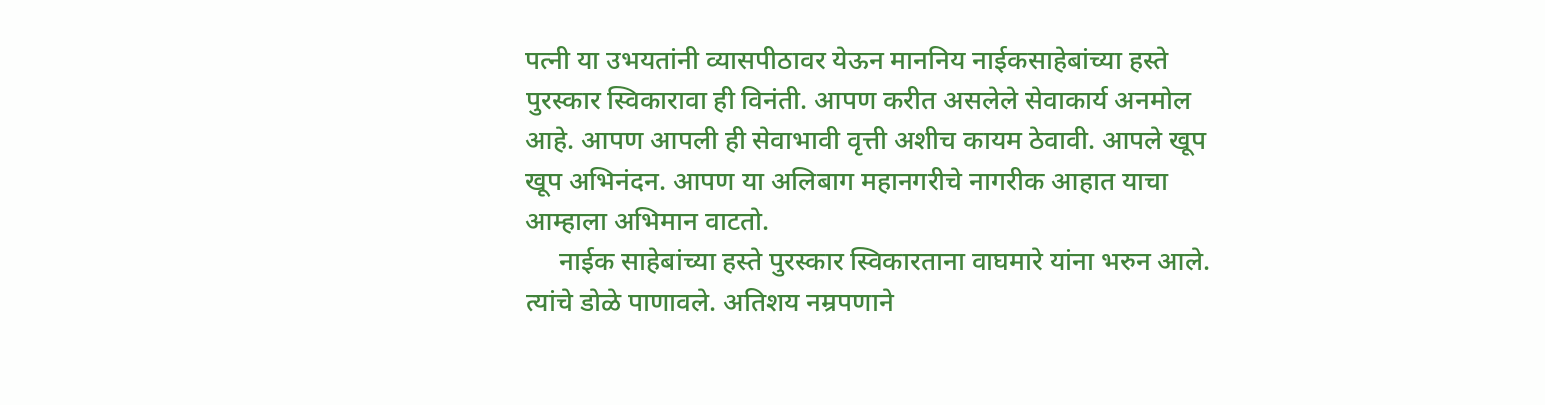पत्नी या उभयतांनी व्यासपीठावर येऊन माननिय नाईकसाहेबांच्या हस्ते पुरस्कार स्विकारावा ही विनंती. आपण करीत असलेले सेवाकार्य अनमोल आहे. आपण आपली ही सेवाभावी वृत्ती अशीच कायम ठेवावी. आपले खूप खूप अभिनंदन. आपण या अलिबाग महानगरीचे नागरीक आहात याचा आम्हाला अभिमान वाटतो.
     नाईक साहेबांच्या हस्ते पुरस्कार स्विकारताना वाघमारे यांना भरुन आले. त्यांचे डोळे पाणावले. अतिशय नम्रपणाने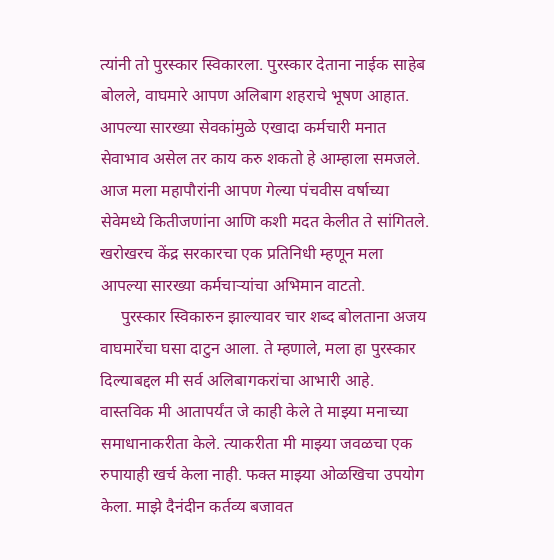त्यांनी तो पुरस्कार स्विकारला. पुरस्कार देताना नाईक साहेब बोलले, वाघमारे आपण अलिबाग शहराचे भूषण आहात. आपल्या सारख्या सेवकांमुळे एखादा कर्मचारी मनात सेवाभाव असेल तर काय करु शकतो हे आम्हाला समजले. आज मला महापौरांनी आपण गेल्या पंचवीस वर्षाच्या सेवेमध्ये कितीजणांना आणि कशी मदत केलीत ते सांगितले. खरोखरच केंद्र सरकारचा एक प्रतिनिधी म्हणून मला आपल्या सारख्या कर्मचाऱ्यांचा अभिमान वाटतो.
     पुरस्कार स्विकारुन झाल्यावर चार शब्द बोलताना अजय वाघमारेंचा घसा दाटुन आला. ते म्हणाले, मला हा पुरस्कार दिल्याबद्दल मी सर्व अलिबागकरांचा आभारी आहे. वास्तविक मी आतापर्यंत जे काही केले ते माझ्या मनाच्या समाधानाकरीता केले. त्याकरीता मी माझ्या जवळचा एक रुपायाही खर्च केला नाही. फक्त माझ्या ओळखिचा उपयोग केला. माझे दैनंदीन कर्तव्य बजावत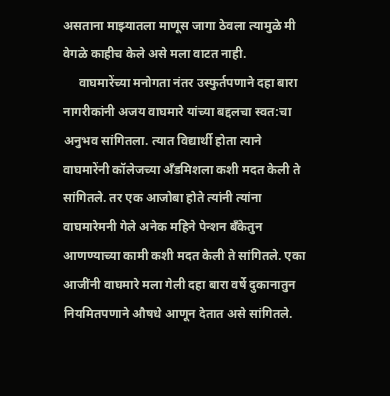असताना माझ्यातला माणूस जागा ठेवला त्यामुळे मी वेगळे काहीच केले असे मला वाटत नाही.
     वाघमारेंच्या मनोगता नंतर उस्फुर्तपणाने दहा बारा नागरीकांनी अजय वाघमारे यांच्या बद्दलचा स्वत:चा अनुभव सांगितला. त्यात विद्यार्थी होता त्याने वाघमारेंनी कॉलेजच्या अँडमिशला कशी मदत केली ते सांगितले. तर एक आजोबा होते त्यांनी त्यांना वाघमारेमनी गेले अनेक महिने पेन्शन बँकेतुन आणण्याच्या कामी कशी मदत केली ते सांगितले. एका आजींनी वाघमारे मला गेली दहा बारा वर्षे दुकानातुन नियमितपणाने औषधे आणून देतात असे सांगितले.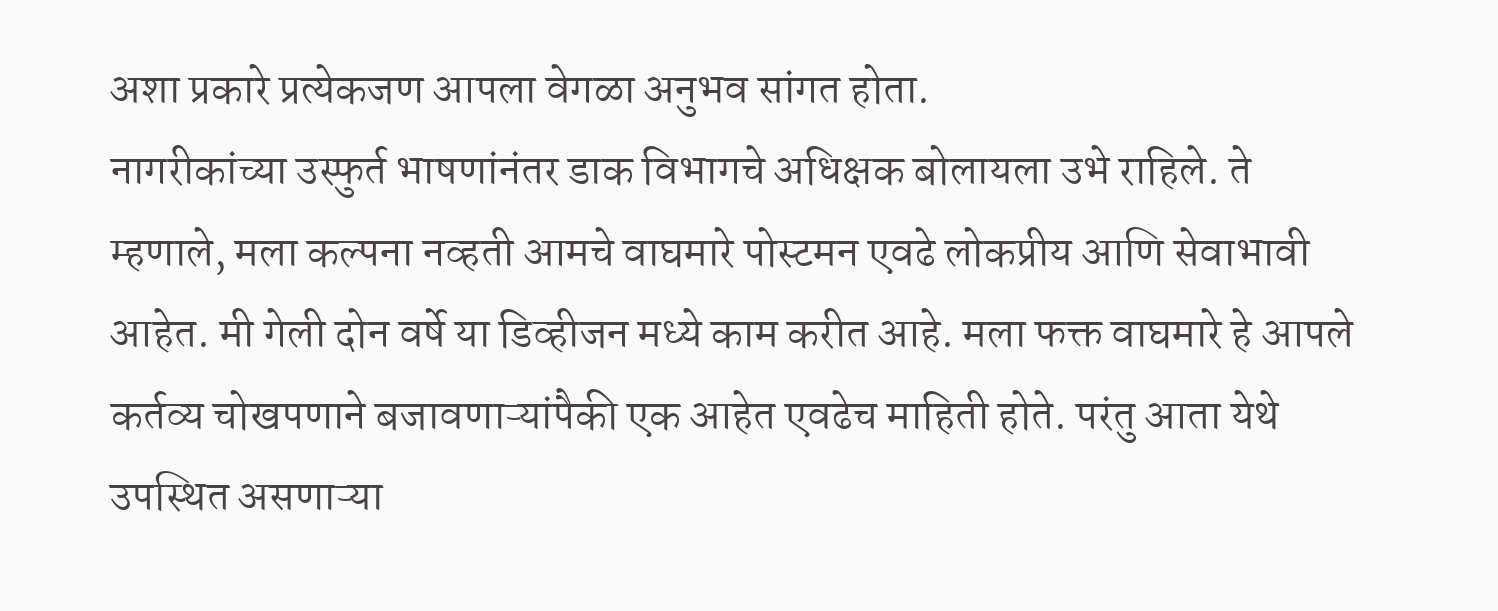अशा प्रकारे प्रत्येकजण आपला वेगळा अनुभव सांगत होता.
नागरीकांच्या उस्फुर्त भाषणांनंतर डाक विभागचे अधिक्षक बोलायला उभे राहिले. ते म्हणाले, मला कल्पना नव्हती आमचे वाघमारे पोस्टमन एवढे लोकप्रीय आणि सेवाभावी आहेत. मी गेली दोन वर्षे या डिव्हीजन मध्ये काम करीत आहे. मला फक्त वाघमारे हे आपले कर्तव्य चोखपणाने बजावणाऱ्यांपैकी एक आहेत एवढेच माहिती होते. परंतु आता येथे उपस्थित असणाऱ्या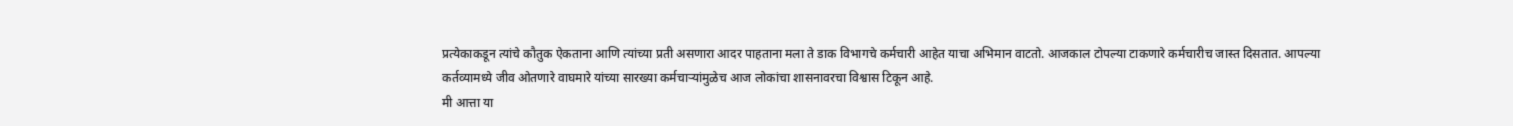प्रत्येकाकडून त्यांचे कौतुक ऐकताना आणि त्यांच्या प्रती असणारा आदर पाहताना मला ते डाक विभागचे कर्मचारी आहेत याचा अभिमान वाटतो. आजकाल टोपल्या टाकणारे कर्मचारीच जास्त दिसतात. आपल्या कर्तव्यामध्ये जीव ओतणारे वाघमारे यांच्या सारख्या कर्मचाऱ्यांमुळेच आज लोकांचा शासनावरचा विश्वास टिकून आहे.
मी आत्ता या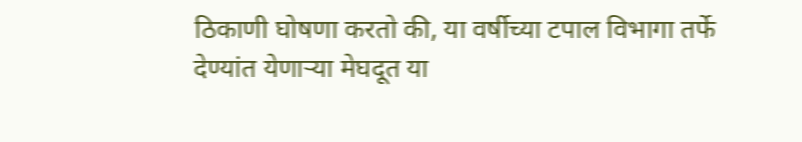ठिकाणी घोषणा करतो की, या वर्षीच्या टपाल विभागा तर्फे देण्यांत येणाऱ्या मेघदूत या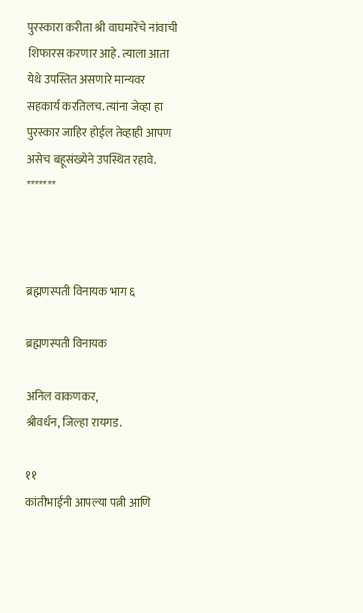पुरस्कारा करीता श्री वाघमारेंचे नांवाची शिफारस करणार आहे. त्याला आता येथे उपस्तित असणारे मान्यवर सहकार्य करतिलच. त्यांना जेव्हा हा पुरस्कार जाहिर होईल तेव्हाही आपण असेच बहूसंख्येने उपस्थित रहावे.
*******



ब्रह्मणस्पती विनायक भाग ६

ब्रह्मणस्पती विनायक

अनिल वाकणकर,
श्रीवर्धन, जिल्हा रायगड.

११
कांतीभाईंनी आपल्या पत्नी आणि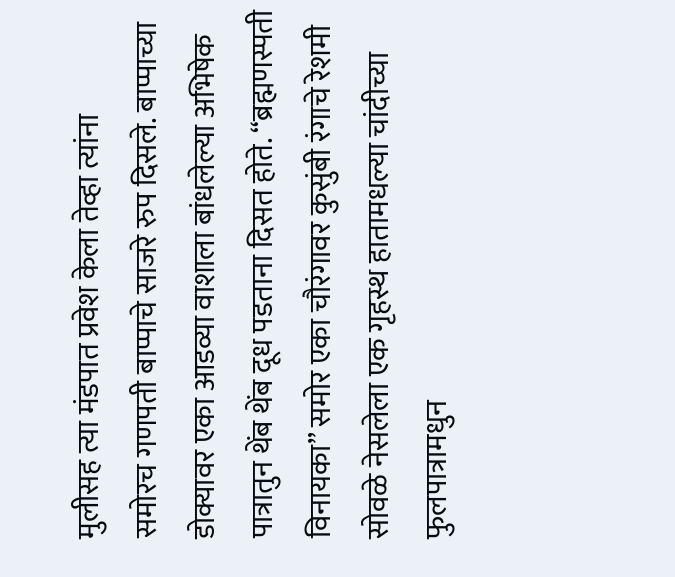मुलीसह त्या मंडपात प्रवेश केला तेव्हा त्यांना            समोरच गणपती बाप्पाचे साजरे रुप दिसले. बाप्पाच्या डोक्यावर एका आडव्या वाशाला बांधलेल्या अभिषेक पात्रातुन थेंब थेंब दूध पडताना दिसत होते. “ब्रह्मणस्पती विनायका” समोर एका चौरंगावर कुसुंबी रंगाचे रेशमी सोवळे नेसलेला एक गृहस्थ हातामधल्या चांदीच्या फुलपात्रामधुन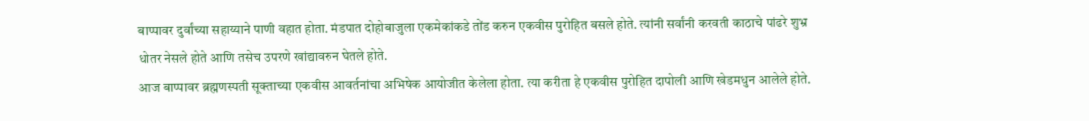बाप्पावर दुर्वांच्या सहाय्याने पाणी वहात होता. मंडपात दोहोबाजुला एकमेकांकडे तोंड करुन एकवीस पुरोहित बसले होते. त्यांनी सर्वांनी करवती काठाचे पांढरे शुभ्र धोतर नेसले होते आणि तसेच उपरणे खांद्यावरुन घेतले होते.
आज बाप्पावर ब्रह्मणस्पती सूक्ताच्या एकवीस आवर्तनांचा अभिषेक आयोजीत केलेला होता. त्या करीता हे एकवीस पुरोहित दापोली आणि खेडमधुन आलेले होते.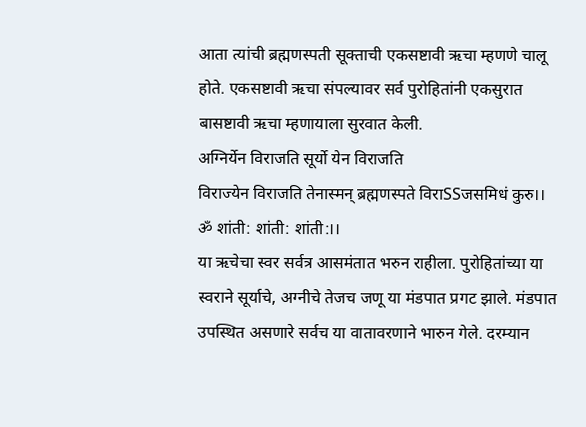आता त्यांची ब्रह्मणस्पती सूक्ताची एकसष्टावी ऋचा म्हणणे चालू होते. एकसष्टावी ऋचा संपल्यावर सर्व पुरोहितांनी एकसुरात बासष्टावी ऋचा म्हणायाला सुरवात केली.
अग्निर्येन विराजति सूर्यो येन विराजति
विराज्येन विराजति तेनास्मन् ब्रह्मणस्पते विराSSजसमिधं कुरु।।
ॐ शांती: शांती: शांती:।।
या ऋचेचा स्वर सर्वत्र आसमंतात भरुन राहीला. पुरोहितांच्या या स्वराने सूर्याचे, अग्नीचे तेजच जणू या मंडपात प्रगट झाले. मंडपात उपस्थित असणारे सर्वच या वातावरणाने भारुन गेले. दरम्यान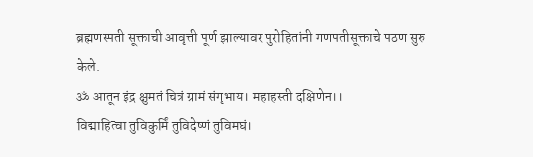ब्रह्मणस्पती सूक्ताची आवृत्ती पूर्ण झाल्यावर पुरोहितांनी गणपतीसूक्ताचे पठण सुरु केले.
ॐ आतून इंद्र क्षुमतं चित्रं ग्रामं संगृभाय। महाहस्ती दक्षिणेन।।
विद्माहित्वा तुविकुर्मिं तुविदेष्णं तुविमघं।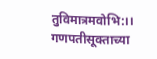तुविमात्रमवोभि:।।
गणपतीसूक्ताच्या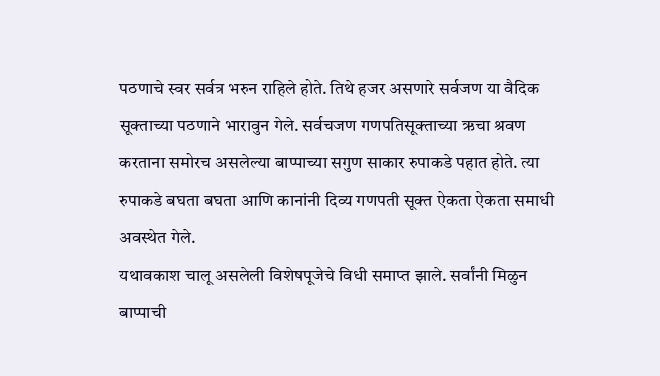पठणाचे स्वर सर्वत्र भरुन राहिले होते. तिथे हजर असणारे सर्वजण या वैदिक सूक्ताच्या पठणाने भारावुन गेले. सर्वचजण गणपतिसूक्ताच्या ऋचा श्रवण करताना समोरच असलेल्या बाप्पाच्या सगुण साकार रुपाकडे पहात होते. त्या रुपाकडे बघता बघता आणि कानांनी दिव्य गणपती सूक्त ऐकता ऐकता समाधी अवस्थेत गेले.
यथावकाश चालू असलेली विशेषपूजेचे विधी समाप्त झाले. सर्वांनी मिळुन बाप्पाची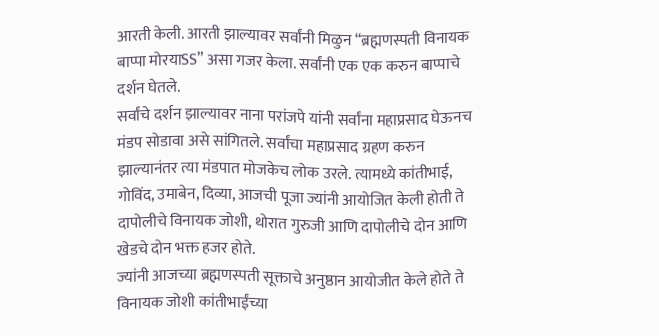आरती केली. आरती झाल्यावर सर्वांनी मिळुन “ब्रह्मणस्पती विनायक बाप्पा मोरयाSS” असा गजर केला. सर्वांनी एक एक करुन बाप्पाचे दर्शन घेतले.
सर्वांचे दर्शन झाल्यावर नाना परांजपे यांनी सर्वांना महाप्रसाद घेऊनच मंडप सोडावा असे सांगितले. सर्वांचा महाप्रसाद ग्रहण करुन झाल्यानंतर त्या मंडपात मोजकेच लोक उरले. त्यामध्ये कांतीभाई, गोविंद, उमाबेन, दिव्या, आजची पूजा ज्यांनी आयोजित केली होती ते दापोलीचे विनायक जोशी, थोरात गुरुजी आणि दापोलीचे दोन आणि खेडचे दोन भक्त हजर होते.
ज्यांनी आजच्या ब्रह्मणस्पती सूक्ताचे अनुष्ठान आयोजीत केले होते ते विनायक जोशी कांतीभाईंच्या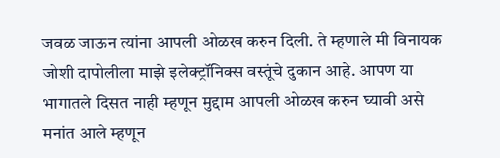जवळ जाऊन त्यांना आपली ओळख करुन दिली. ते म्हणाले मी विनायक जोशी दापोलीला माझे इलेक्ट्रॉनिक्स वस्तूंचे दुकान आहे. आपण या भागातले दिसत नाही म्हणून मुद्दाम आपली ओळख करुन घ्यावी असे मनांत आले म्हणून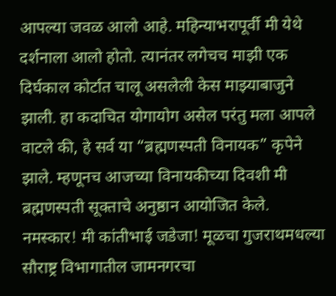आपल्या जवळ आलो आहे. महिन्याभरापूर्वी मी येथे दर्शनाला आलो होतो. त्यानंतर लगेचच माझी एक दिर्घकाल कोर्टात चालू असलेली केस माझ्याबाजुने झाली. हा कदाचित योगायोग असेल परंतु मला आपले वाटले की, हे सर्व या “ब्रह्मणस्पती विनायक” कृपेने झाले. म्हणूनच आजच्या विनायकीच्या दिवशी मी ब्रह्मणस्पती सूक्ताचे अनुष्ठान आयोजित केले.
नमस्कार! मी कांतीभाई जडेजा! मूळचा गुजराथमधल्या सौराष्ट्र विभागातील जामनगरचा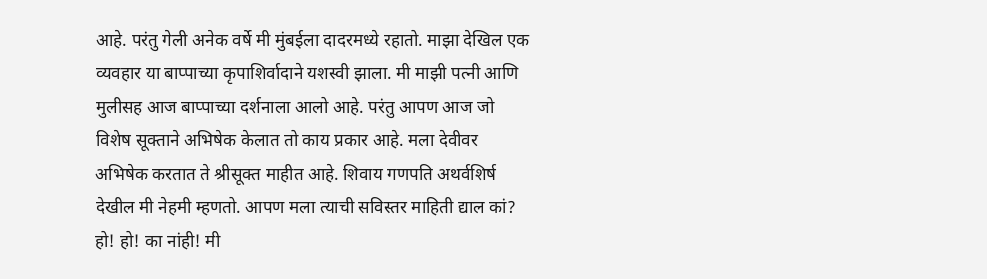आहे. परंतु गेली अनेक वर्षे मी मुंबईला दादरमध्ये रहातो. माझा देखिल एक व्यवहार या बाप्पाच्या कृपाशिर्वादाने यशस्वी झाला. मी माझी पत्नी आणि मुलीसह आज बाप्पाच्या दर्शनाला आलो आहे. परंतु आपण आज जो विशेष सूक्ताने अभिषेक केलात तो काय प्रकार आहे. मला देवीवर अभिषेक करतात ते श्रीसूक्त माहीत आहे. शिवाय गणपति अथर्वशिर्ष देखील मी नेहमी म्हणतो. आपण मला त्याची सविस्तर माहिती द्याल कां?
हो! हो! का नांही! मी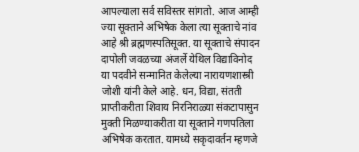आपल्याला सर्व सविस्तर सांगतो. आज आम्ही ज्या सूक्ताने अभिषेक केला त्या सूक्ताचे नांव आहे श्री ब्रह्मणस्पतिसूक्त. या सूक्ताचे संपादन दापोली जवळच्या अंजर्ले येथिल विद्याविनोद या पदवीने सन्मानित केलेल्या नारायणशास्त्री जोशी यांनी केले आहे. धन, विद्या, संतती प्राप्तीकरीता शिवाय निरनिराळ्या संकटापासुन मुक्ती मिळण्याकरीता या सूक्ताने गणपतिला अभिषेक करतात. यामध्ये सकृदावर्तन म्हणजे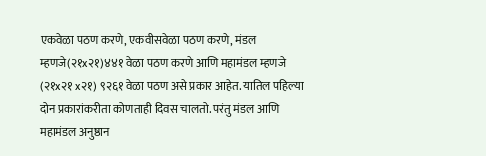एकवेळा पठण करणे, एकवीसवेळा पठण करणे, मंडल म्हणजे(२१x२१)४४१ वेळा पठण करणे आणि महामंडल म्हणजे (२१x२१ x२१) ९२६१ वेळा पठण असे प्रकार आहेत. यातिल पहिल्या दोन प्रकारांकरीता कोणताही दिवस चालतो. परंतु मंडल आणि महामंडल अनुष्ठान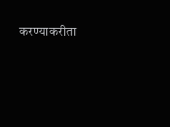करण्याकरीता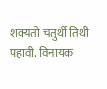शक्यतो चतुर्थी तिथी पहावी. विनायक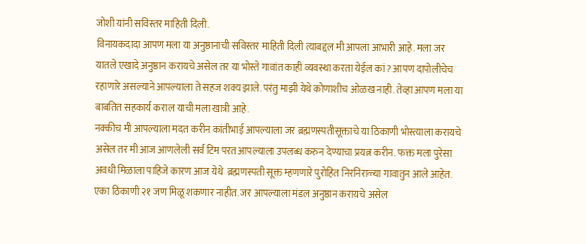जोशी यांनी सविस्तर माहिती दिली.
विनायकदादा आपण मला या अनुष्ठानाची सविस्तर माहिती दिली त्याबद्दल मी आपला आभारी आहे. मला जर यातले एखादे अनुष्ठान करायचे असेल तर या भोस्ते गावांत काही व्यवस्था करता येईल कां? आपण दापोलीचेच रहाणारे असल्याने आपल्याला ते सहज शक्य झाले. परंतु माझी येथे कोणाशीच ओळख नाही. तेव्हा आपण मला या बाबतित सहकार्य कराल याची मला खात्री आहे.
नक्कीच मी आपल्याला मदत करीन कांतीभाई आपल्याला जर ब्रह्मणस्पतीसूक्ताचे या ठिकाणी भोस्त्याला करायचे असेल तर मी आज आणलेली सर्व टिम परत आपल्याला उपलब्ध करुन देण्याचा प्रयत्न करीन. फक्त मला पुरेसा अवधी मिळाला पाहिजे कारण आज येथे  ब्रह्मणस्पती सूक्त म्हणणारे पुरोहित निरनिराळ्या गावातुन आले आहेत. एका ठिकाणी २१ जण मिळू शकणार नाहीत. जर आपल्याला मंडल अनुष्ठान करायचे असेल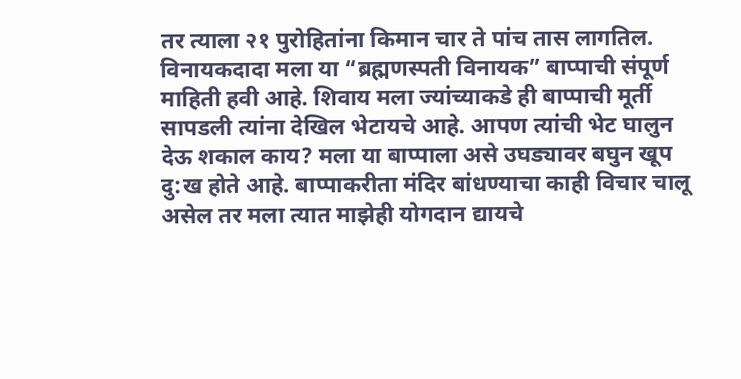तर त्याला २१ पुरोहितांना किमान चार ते पांच तास लागतिल.
विनायकदादा मला या “ब्रह्मणस्पती विनायक” बाप्पाची संपूर्ण माहिती हवी आहे. शिवाय मला ज्यांच्याकडे ही बाप्पाची मूर्ती सापडली त्यांना देखिल भेटायचे आहे. आपण त्यांची भेट घालुन देऊ शकाल काय? मला या बाप्पाला असे उघड्यावर बघुन खूप दु:ख होते आहे. बाप्पाकरीता मंदिर बांधण्याचा काही विचार चालू असेल तर मला त्यात माझेही योगदान द्यायचे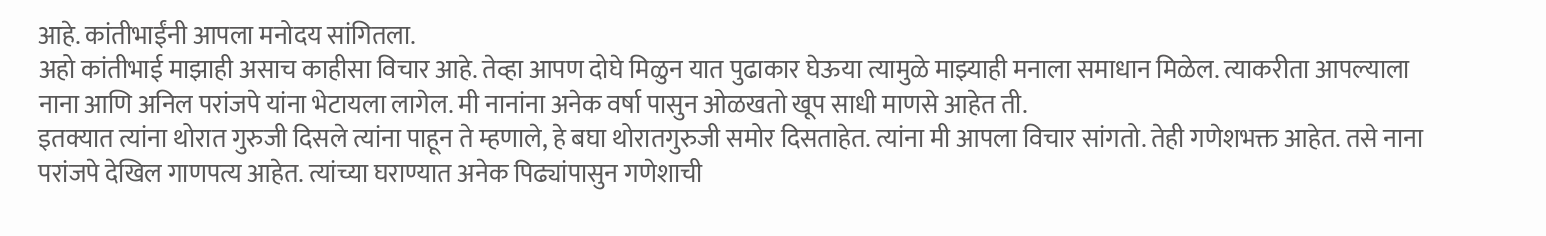आहे. कांतीभाईंनी आपला मनोदय सांगितला.
अहो कांतीभाई माझाही असाच काहीसा विचार आहे. तेव्हा आपण दोघे मिळुन यात पुढाकार घेऊया त्यामुळे माझ्याही मनाला समाधान मिळेल. त्याकरीता आपल्याला नाना आणि अनिल परांजपे यांना भेटायला लागेल. मी नानांना अनेक वर्षा पासुन ओळखतो खूप साधी माणसे आहेत ती.
इतक्यात त्यांना थोरात गुरुजी दिसले त्यांना पाहून ते म्हणाले, हे बघा थोरातगुरुजी समोर दिसताहेत. त्यांना मी आपला विचार सांगतो. तेही गणेशभक्त आहेत. तसे नाना परांजपे देखिल गाणपत्य आहेत. त्यांच्या घराण्यात अनेक पिढ्यांपासुन गणेशाची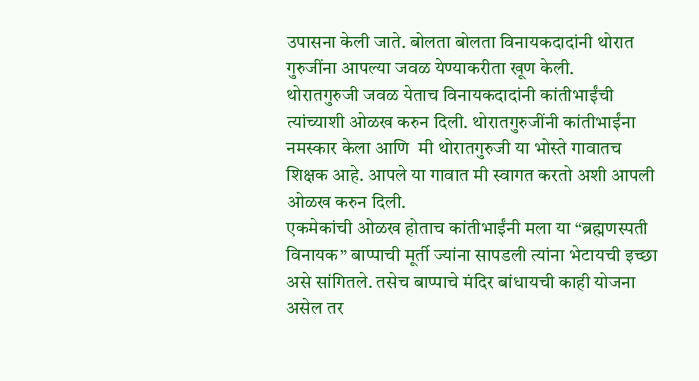उपासना केली जाते. बोलता बोलता विनायकदादांनी थोरात गुरुजींना आपल्या जवळ येण्याकरीता खूण केली.
थोरातगुरुजी जवळ येताच विनायकदादांनी कांतीभाईंची त्यांच्याशी ओळख करुन दिली. थोरातगुरुजींनी कांतीभाईंना नमस्कार केला आणि  मी थोरातगुरुजी या भोस्ते गावातच शिक्षक आहे. आपले या गावात मी स्वागत करतो अशी आपली ओळख करुन दिली.
एकमेकांची ओळख होताच कांतीभाईंनी मला या “ब्रह्मणस्पती विनायक” बाप्पाची मूर्ती ज्यांना सापडली त्यांना भेटायची इच्छा असे सांगितले. तसेच बाप्पाचे मंदिर बांधायची काही योजना असेल तर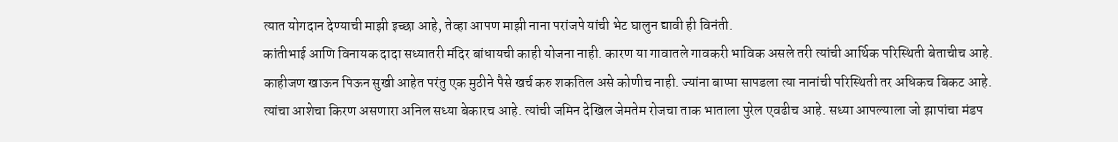त्यात योगदान देण्याची माझी इच्छा आहे, तेव्हा आपण माझी नाना परांजपे यांची भेट घालुन द्यावी ही विनंती.
कांतीभाई आणि विनायक दादा सध्यातरी मंदिर बांधायची काही योजना नाही. कारण या गावातले गावकरी भाविक असले तरी त्यांची आर्थिक परिस्थिती बेताचीच आहे. काहीजण खाऊन पिऊन सुखी आहेत परंतु एक मुठीने पैसे खर्च करु शकतिल असे कोणीच नाही. ज्यांना बाप्पा सापडला त्या नानांची परिस्थिती तर अधिकच बिकट आहे. त्यांचा आशेचा किरण असणारा अनिल सध्या बेकारच आहे. त्यांची जमिन देखिल जेमतेम रोजचा ताक भाताला पुरेल एवढीच आहे. सध्या आपल्याला जो झापांचा मंडप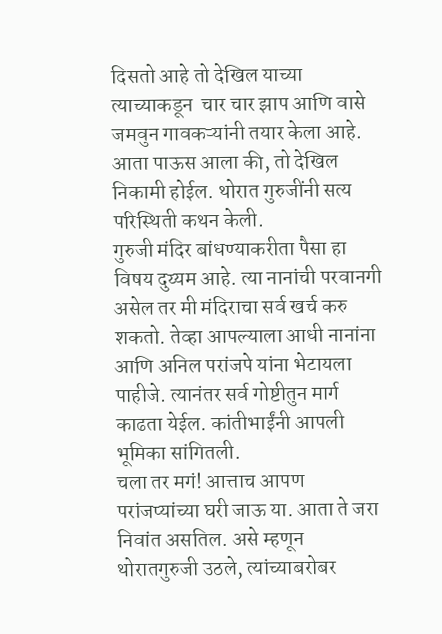दिसतो आहे तो देखिल याच्या त्याच्याकडून  चार चार झाप आणि वासे जमवुन गावकऱ्यांनी तयार केला आहे. आता पाऊस आला की, तो देखिल निकामी होईल. थोरात गुरुजींनी सत्य परिस्थिती कथन केली.
गुरुजी मंदिर बांधण्याकरीता पैसा हा विषय दुय्यम आहे. त्या नानांची परवानगी असेल तर मी मंदिराचा सर्व खर्च करु शकतो. तेव्हा आपल्याला आधी नानांना आणि अनिल परांजपे यांना भेटायला पाहीजे. त्यानंतर सर्व गोष्टीतुन मार्ग काढता येईल. कांतीभाईंनी आपली भूमिका सांगितली.
चला तर मगं! आत्ताच आपण परांजप्यांच्या घरी जाऊ या. आता ते जरा निवांत असतिल. असे म्हणून थोरातगुरुजी उठले, त्यांच्याबरोबर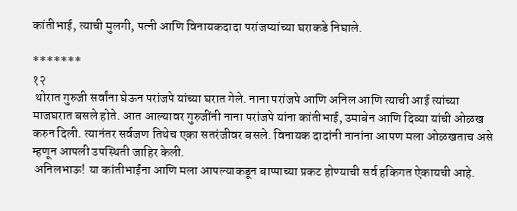कांतीभाई, त्याची मुलगी, पत्नी आणि विनायकदादा परांजप्यांच्या घराकडे निघाले.

*******
१२
 थोरात गुरुजी सर्वांना घेऊन परांजपे यांच्या घरात गेले. नाना परांजपे आणि अनिल आणि त्याची आई त्यांच्या माजघरात बसले होते. आत आल्यावर गुरुजींनी नाना परांजपे यांना कांतीभाई, उमाबेन आणि दिव्या यांची ओळख करुन दिली. त्यानंतर सर्वजण तिथेच एका सतरंजीवर बसले. विनायक दादांनी नानांना आपण मला ओळखताच असे म्हणून आपली उपस्थिती जाहिर केली.
 अनिलभाऊ! या कांतीभाईंना आणि मला आपल्याकडून बाप्पाच्या प्रकट होण्याची सर्व हकिगत ऐकायची आहे.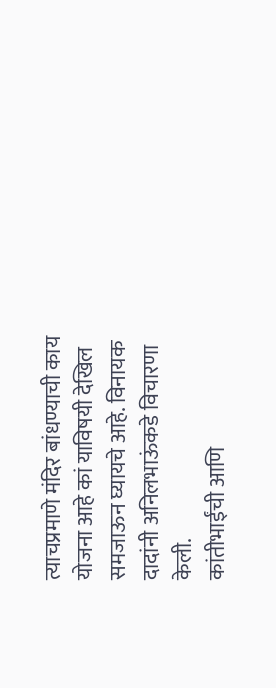त्याचप्रमाणे मंदिर बांधण्याची काय योजना आहे कां याविषयी देखिल समजाऊन घ्यायचे आहे. विनायक दादांनी अनिलभाऊंकडे विचारणा केली.
कांतीभाईंची आणि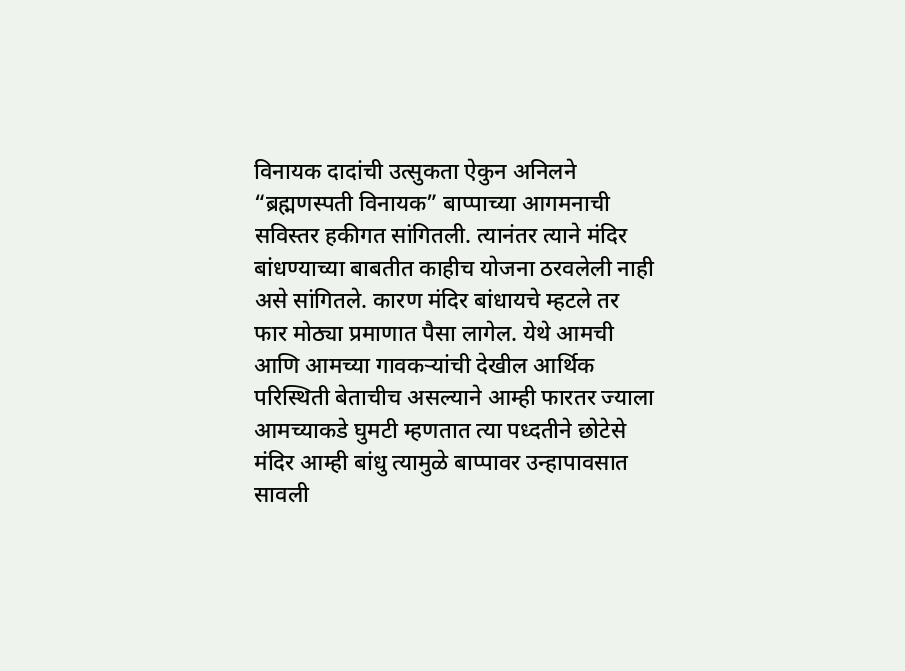विनायक दादांची उत्सुकता ऐकुन अनिलने “ब्रह्मणस्पती विनायक” बाप्पाच्या आगमनाची सविस्तर हकीगत सांगितली. त्यानंतर त्याने मंदिर बांधण्याच्या बाबतीत काहीच योजना ठरवलेली नाही असे सांगितले. कारण मंदिर बांधायचे म्हटले तर फार मोठ्या प्रमाणात पैसा लागेल. येथे आमची आणि आमच्या गावकऱ्यांची देखील आर्थिक परिस्थिती बेताचीच असल्याने आम्ही फारतर ज्याला आमच्याकडे घुमटी म्हणतात त्या पध्दतीने छोटेसे मंदिर आम्ही बांधु त्यामुळे बाप्पावर उन्हापावसात सावली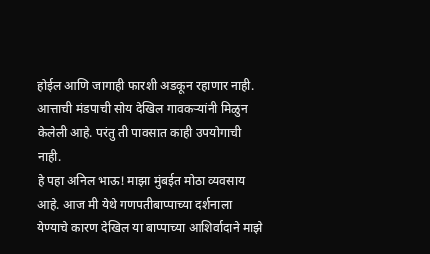होईल आणि जागाही फारशी अडकून रहाणार नाही. आत्ताची मंडपाची सोय देखिल गावकऱ्यांनी मिळुन केलेली आहे. परंतु ती पावसात काही उपयोगाची नाही.
हे पहा अनिल भाऊ! माझा मुंबईत मोठा व्यवसाय आहे. आज मी येथे गणपतीबाप्पाच्या दर्शनाला येण्याचे कारण देखिल या बाप्पाच्या आशिर्वादाने माझे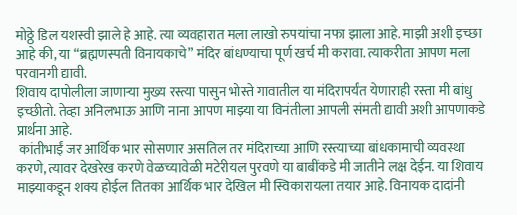मोठ्ठे डिल यशस्वी झाले हे आहे. त्या व्यवहारात मला लाखो रुपयांचा नफा झाला आहे. माझी अशी इच्छा आहे की, या “ब्रह्मणस्पती विनायकाचे” मंदिर बांधण्याचा पूर्ण खर्च मी करावा. त्याकरीता आपण मला परवानगी द्यावी.
शिवाय दापोलीला जाणाऱ्या मुख्य रस्त्या पासुन भोस्ते गावातील या मंदिरापर्यंत येणाराही रस्ता मी बांधु इच्छीतो. तेव्हा अनिलभाऊ आणि नाना आपण माझ्या या विनंतीला आपली संमती द्यावी अशी आपणाकडे प्रार्थना आहे.
 कांतीभाईं जर आर्थिक भार सोसणार असतिल तर मंदिराच्या आणि रस्त्याच्या बांधकामाची व्यवस्था करणे, त्यावर देखरेख करणे वेळच्यावेळी मटेरीयल पुरवणे या बाबींकडे मी जातीने लक्ष देईन. या शिवाय माझ्याकडून शक्य होईल तितका आर्थिक भार देखिल मी स्विकारायला तयार आहे. विनायक दादांनी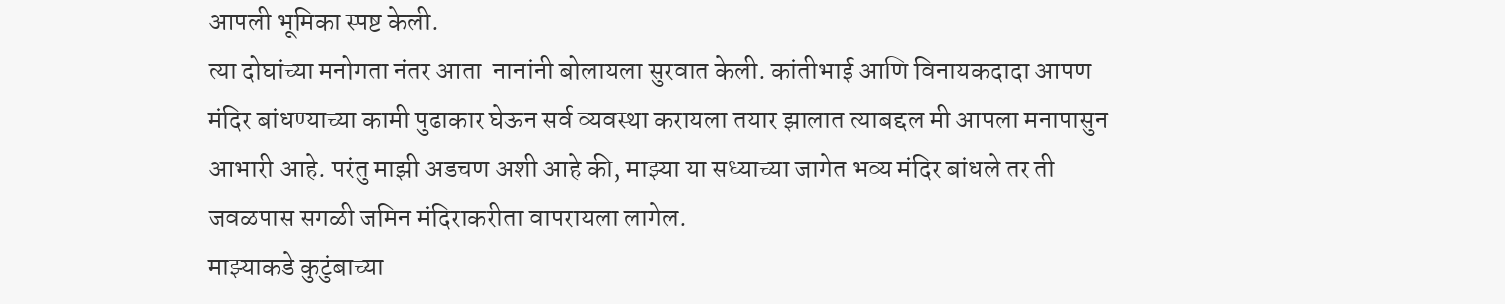आपली भूमिका स्पष्ट केली.
त्या दोघांच्या मनोगता नंतर आता  नानांनी बोलायला सुरवात केली. कांतीभाई आणि विनायकदादा आपण मंदिर बांधण्याच्या कामी पुढाकार घेऊन सर्व व्यवस्था करायला तयार झालात त्याबद्दल मी आपला मनापासुन आभारी आहे. परंतु माझी अडचण अशी आहे की, माझ्या या सध्याच्या जागेत भव्य मंदिर बांधले तर ती जवळपास सगळी जमिन मंदिराकरीता वापरायला लागेल.
माझ्याकडे कुटुंबाच्या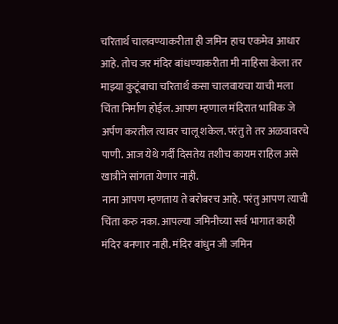चरितार्थ चालवण्याकरीता ही जमिन हाच एकमेव आधार आहे. तोच जर मंदिर बांधण्याकरीता मी नाहिसा केला तर माझ्या कुटूंबाचा चरितार्थ कसा चालवायचा याची मला चिंता निर्माण होईल. आपण म्हणाल मंदिरात भाविक जे अर्पण करतील त्यावर चालू शकेल. परंतु ते तर अळवावरचे पाणी. आज येथे गर्दी दिसतेय तशीच कायम राहिल असे खात्रीने सांगता येणार नाही.
नाना आपण म्हणताय ते बरोबरच आहे. परंतु आपण त्याची चिंता करु नका. आपल्या जमिनीच्या सर्व भागात काही मंदिर बनणार नाही. मंदिर बांधुन जी जमिन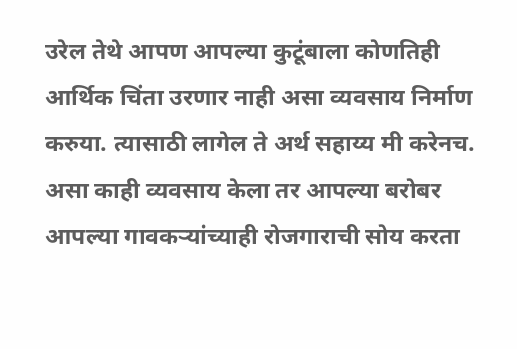उरेल तेथे आपण आपल्या कुटूंबाला कोणतिही आर्थिक चिंता उरणार नाही असा व्यवसाय निर्माण करुया. त्यासाठी लागेल ते अर्थ सहाय्य मी करेनच. असा काही व्यवसाय केला तर आपल्या बरोबर आपल्या गावकऱ्यांच्याही रोजगाराची सोय करता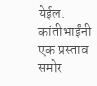येईल. कांतीभाईंनी एक प्रस्ताव समोर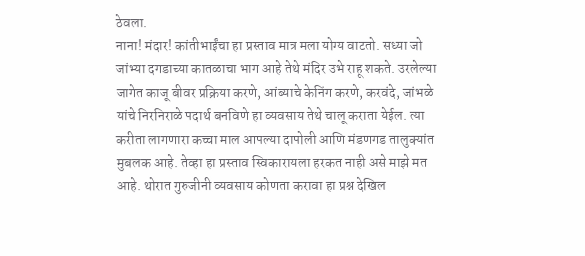ठेवला.
नाना! मंदार! कांतीभाईंचा हा प्रस्ताव मात्र मला योग्य वाटतो. सध्या जो जांभ्या दगडाच्या कातळाचा भाग आहे तेथे मंदिर उभे राहू शकते. उरलेल्या जागेत काजू बीवर प्रक्रिया करणे, आंब्याचे केनिंग करणे, करवंदे, जांभळे यांचे निरनिराळे पदार्थ बनविणे हा व्यवसाय तेथे चालू कराता येईल. त्या करीता लागणारा कच्चा माल आपल्या दापोली आणि मंडणगड तालुक्यांत मुबलक आहे. तेव्हा हा प्रस्ताव स्विकारायला हरकत नाही असे माझे मत आहे. थोरात गुरुजीनी व्यवसाय कोणता करावा हा प्रश्न देखिल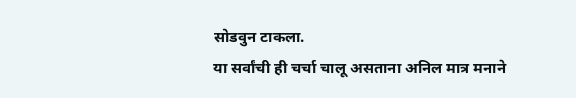सोडवुन टाकला.
या सर्वांची ही चर्चा चालू असताना अनिल मात्र मनाने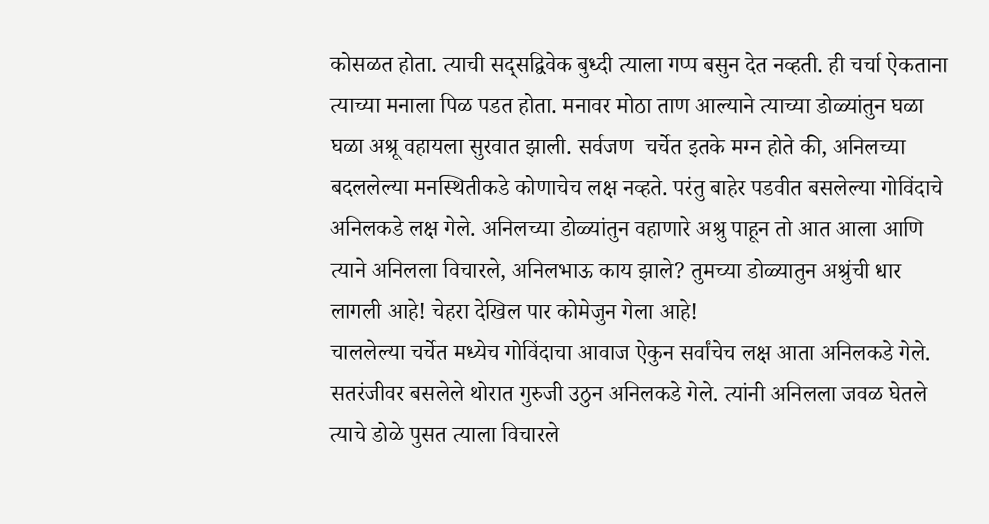कोसळत होता. त्याची सद्सद्विवेक बुध्दी त्याला गप्प बसुन देत नव्हती. ही चर्चा ऐकताना त्याच्या मनाला पिळ पडत होता. मनावर मोठा ताण आल्याने त्याच्या डोळ्यांतुन घळा घळा अश्रू वहायला सुरवात झाली. सर्वजण  चर्चेत इतके मग्न होते की, अनिलच्या बदललेल्या मनस्थितीकडे कोणाचेच लक्ष नव्हते. परंतु बाहेर पडवीत बसलेल्या गोविंदाचे अनिलकडे लक्ष गेले. अनिलच्या डोळ्यांतुन वहाणारे अश्रु पाहून तो आत आला आणि त्याने अनिलला विचारले, अनिलभाऊ काय झाले? तुमच्या डोळ्यातुन अश्रुंची धार लागली आहे! चेहरा देखिल पार कोमेजुन गेला आहे!
चाललेल्या चर्चेत मध्येच गोविंदाचा आवाज ऐकुन सर्वांचेच लक्ष आता अनिलकडे गेले. सतरंजीवर बसलेले थोरात गुरुजी उठुन अनिलकडे गेले. त्यांनी अनिलला जवळ घेतले त्याचे डोळे पुसत त्याला विचारले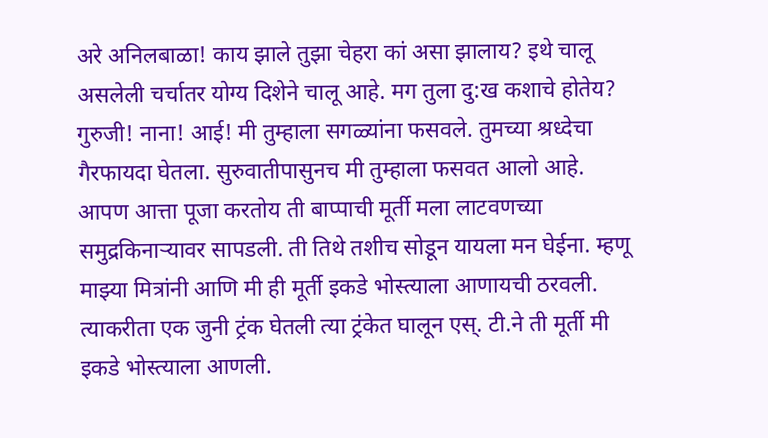अरे अनिलबाळा! काय झाले तुझा चेहरा कां असा झालाय? इथे चालू असलेली चर्चातर योग्य दिशेने चालू आहे. मग तुला दु:ख कशाचे होतेय?
गुरुजी! नाना! आई! मी तुम्हाला सगळ्यांना फसवले. तुमच्या श्रध्देचा गैरफायदा घेतला. सुरुवातीपासुनच मी तुम्हाला फसवत आलो आहे. आपण आत्ता पूजा करतोय ती बाप्पाची मूर्ती मला लाटवणच्या समुद्रकिनाऱ्यावर सापडली. ती तिथे तशीच सोडून यायला मन घेईना. म्हणू माझ्या मित्रांनी आणि मी ही मूर्ती इकडे भोस्त्याला आणायची ठरवली. त्याकरीता एक जुनी ट्रंक घेतली त्या ट्रंकेत घालून एस्. टी.ने ती मूर्ती मी इकडे भोस्त्याला आणली.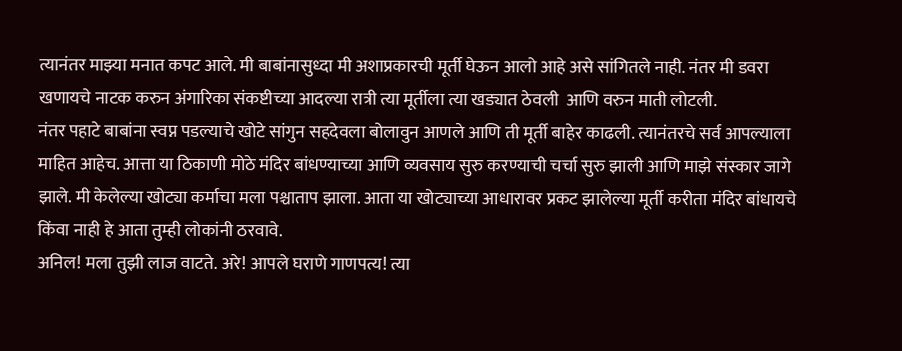त्यानंतर माझ्या मनात कपट आले. मी बाबांनासुध्दा मी अशाप्रकारची मूर्ती घेऊन आलो आहे असे सांगितले नाही. नंतर मी डवरा खणायचे नाटक करुन अंगारिका संकष्टीच्या आदल्या रात्री त्या मूर्तीला त्या खड्यात ठेवली  आणि वरुन माती लोटली.
नंतर पहाटे बाबांना स्वप्न पडल्याचे खोटे सांगुन सहदेवला बोलावुन आणले आणि ती मूर्ती बाहेर काढली. त्यानंतरचे सर्व आपल्याला माहित आहेच. आत्ता या ठिकाणी मोठे मंदिर बांधण्याच्या आणि व्यवसाय सुरु करण्याची चर्चा सुरु झाली आणि माझे संस्कार जागे झाले. मी केलेल्या खोट्या कर्माचा मला पश्चाताप झाला. आता या खोट्याच्या आधारावर प्रकट झालेल्या मूर्ती करीता मंदिर बांधायचे किंवा नाही हे आता तुम्ही लोकांनी ठरवावे.
अनिल! मला तुझी लाज वाटते. अरे! आपले घराणे गाणपत्य! त्या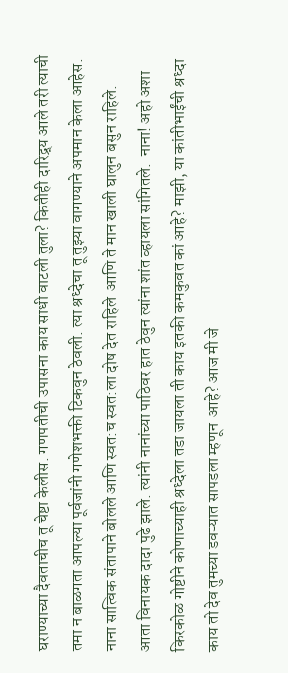घराण्याच्या दैवताचीच तू चेष्टा केलीस. गणपतीची उपासना काय साधी वाटली तुला? कितीही दारिद्र्य आले तरी त्याची तमा न बाळगता आपल्या पूर्वजांनी गणेशभक्ती टिकवुन ठेवली. त्या श्रध्देचा तू तुझ्या वागण्याने अपमान केला आहेस. नाना सात्विक संतापाने बोलले आणि स्वत:च स्वत:ला दोष देत राहिले  आणि ते मान खाली घालुन बसुन राहिले.
आता विनायक दादा पुढे झाले. त्यांनी नानांच्या पाठिवर हात ठेवुन त्यांना शांत व्हायला सांगितले.  नाना! अहो अशा किरकोळ गोष्टीने कोणाच्याही श्रध्देला तडा जायला ती काय इतकी कमकुवत कां आहे? माझी, या कांतीभाईंची श्रध्दा काय तो देव तुमच्या डवऱ्यात सापडला म्हणून  आहे? आज मी जे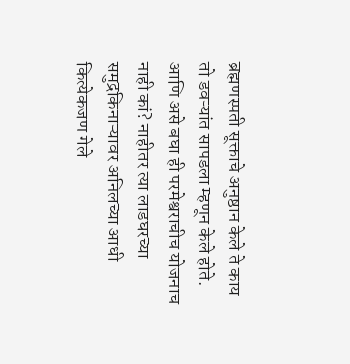ब्रह्मणस्पती सूक्ताचे अनुष्ठान केले ते काय तो डवऱ्यांत सापडला म्हणून केले होते.  आणि असे बघा ही परमेश्वराचीच योजनाच नाही कां? नाहीतर त्या लाडघरच्या समुद्रकिनाऱ्यावर अनिलच्या आधी कित्येकजण गेले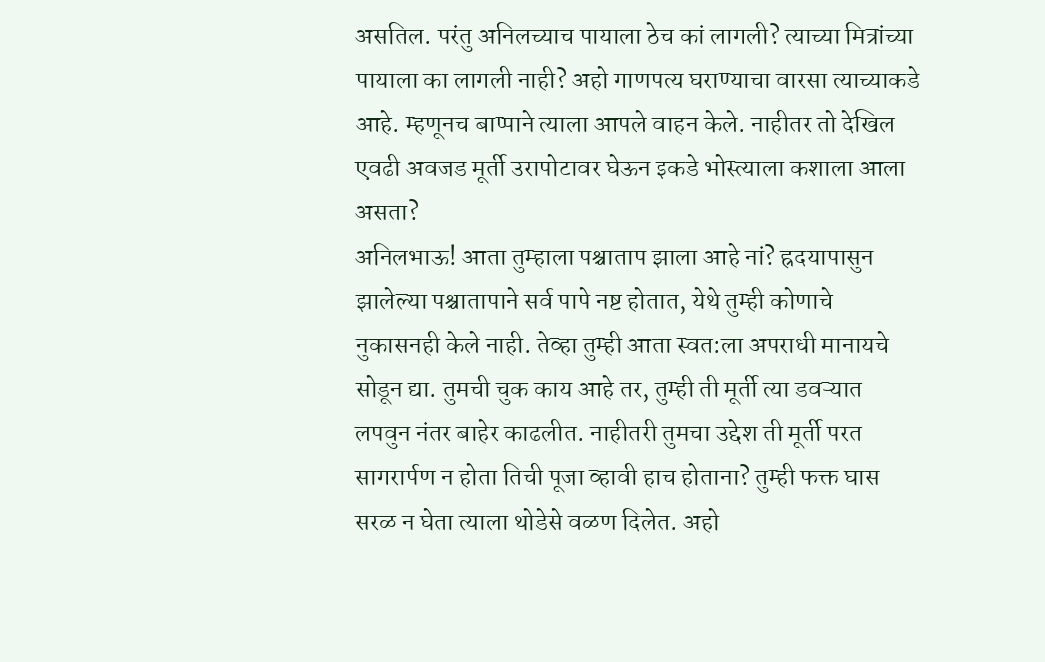असतिल. परंतु अनिलच्याच पायाला ठेच कां लागली? त्याच्या मित्रांच्या पायाला का लागली नाही? अहो गाणपत्य घराण्याचा वारसा त्याच्याकडे आहे. म्हणूनच बाप्पाने त्याला आपले वाहन केले. नाहीतर तो देखिल एवढी अवजड मूर्ती उरापोटावर घेऊन इकडे भोस्त्याला कशाला आला असता?
अनिलभाऊ! आता तुम्हाला पश्चाताप झाला आहे नां? ह्रदयापासुन झालेल्या पश्चातापाने सर्व पापे नष्ट होतात, येथे तुम्ही कोणाचे नुकासनही केले नाही. तेव्हा तुम्ही आता स्वत:ला अपराधी मानायचे सोडून द्या. तुमची चुक काय आहे तर, तुम्ही ती मूर्ती त्या डवऱ्यात लपवुन नंतर बाहेर काढलीत. नाहीतरी तुमचा उद्देश ती मूर्ती परत सागरार्पण न होता तिची पूजा व्हावी हाच होताना? तुम्ही फक्त घास सरळ न घेता त्याला थोडेसे वळण दिलेत. अहो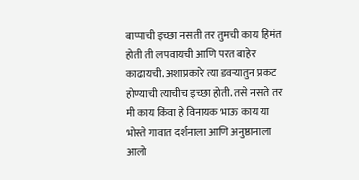बाप्पाची इच्छा नसती तर तुमची काय हिमंत होती ती लपवायची आणि परत बाहेर काढायची. अशाप्रकारे त्या डवऱ्यातुन प्रकट होण्याची त्याचीच इच्छा होती. तसे नसते तर मी काय किंवा हे विनायक भाऊ काय या भोस्ते गावात दर्शनाला आणि अनुष्ठानाला आलो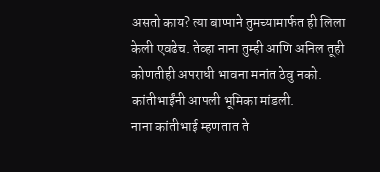असतो काय? त्या बाप्पाने तुमच्यामार्फत ही लिला केली एवढेच. तेव्हा नाना तुम्ही आणि अनिल तूही कोणतीही अपराधी भावना मनांत ठेवु नको. कांतीभाईंनी आपली भूमिका मांडली.
नाना कांतीभाई म्हणतात ते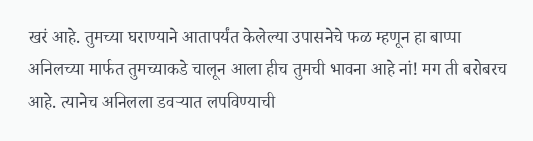खरं आहे. तुमच्या घराण्याने आतापर्यंत केलेल्या उपासनेचे फळ म्हणून हा बाप्पा अनिलच्या मार्फत तुमच्याकडे चालून आला हीच तुमची भावना आहे नां! मग ती बरोबरच आहे. त्यानेच अनिलला डवऱ्यात लपविण्याची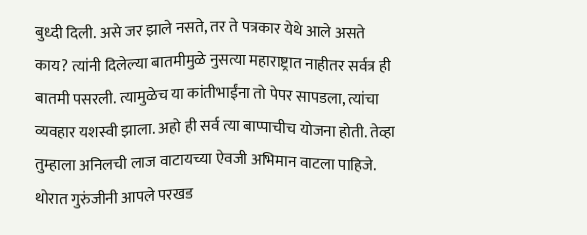बुध्दी दिली. असे जर झाले नसते, तर ते पत्रकार येथे आले असते काय? त्यांनी दिलेल्या बातमीमुळे नुसत्या महाराष्ट्रात नाहीतर सर्वत्र ही बातमी पसरली. त्यामुळेच या कांतीभाईंना तो पेपर सापडला, त्यांचा व्यवहार यशस्वी झाला. अहो ही सर्व त्या बाप्पाचीच योजना होती. तेव्हा तुम्हाला अनिलची लाज वाटायच्या ऐवजी अभिमान वाटला पाहिजे. थोरात गुरुंजीनी आपले परखड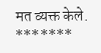मत व्यक्त केले.
*******